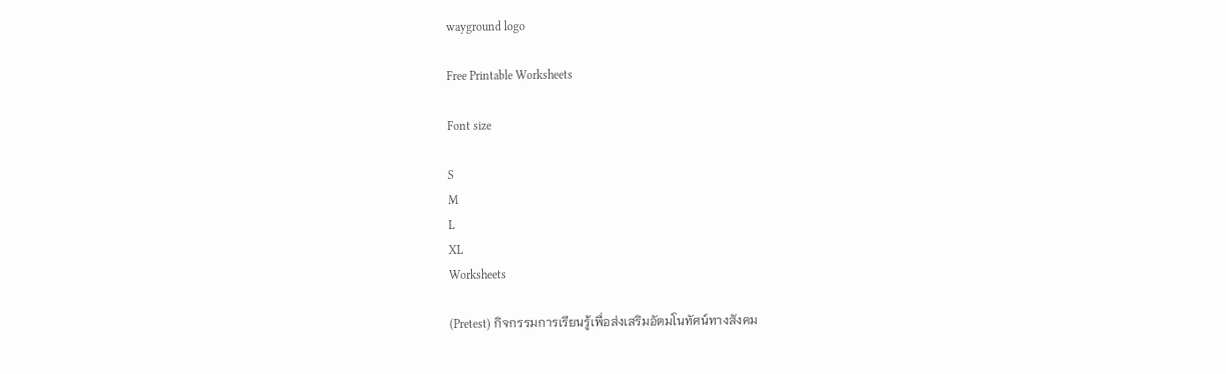wayground logo

Free Printable Worksheets

Font size

S
M
L
XL
Worksheets

(Pretest) กิจกรรมการเรียนรู้เพื่อส่งเสริมอัตมโนทัศน์ทางสังคม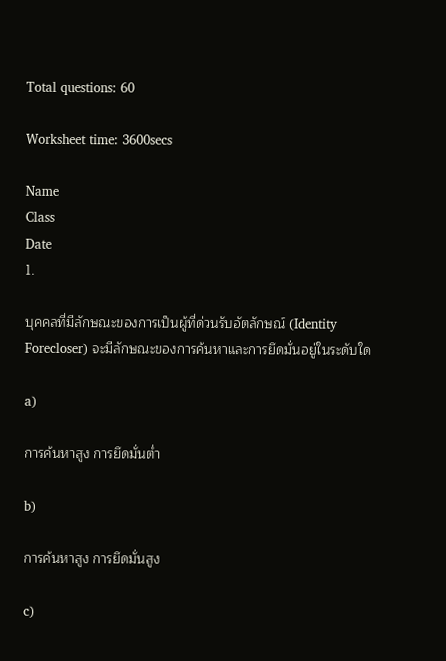Total questions: 60

Worksheet time: 3600secs

Name
Class
Date
1.

บุคคลที่มีลักษณะของการเป็นผู้ที่ด่วนรับอัตลักษณ์ (Identity Forecloser) จะมีลักษณะของการค้นหาและการยึดมั่นอยู่ในระดับใด

a)

การค้นหาสูง การยึดมั่นต่ำ

b)

การค้นหาสูง การยึดมั่นสูง

c)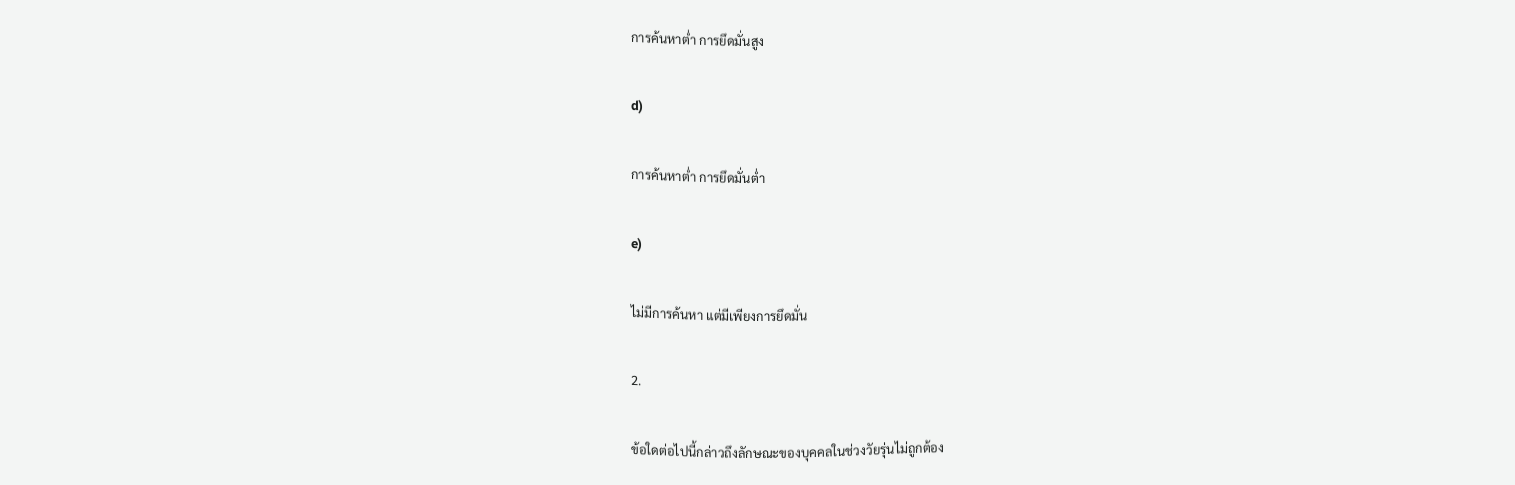การค้นหาต่ำ การยึดมั่นสูง

d)

การค้นหาต่ำ การยึดมั่นต่ำ

e)

ไม่มีการค้นหา แต่มีเพียงการยึดมั่น

2.

ข้อใดต่อไปนี้กล่าวถึงลักษณะของบุคคลในช่วงวัยรุ่นไม่ถูกต้อง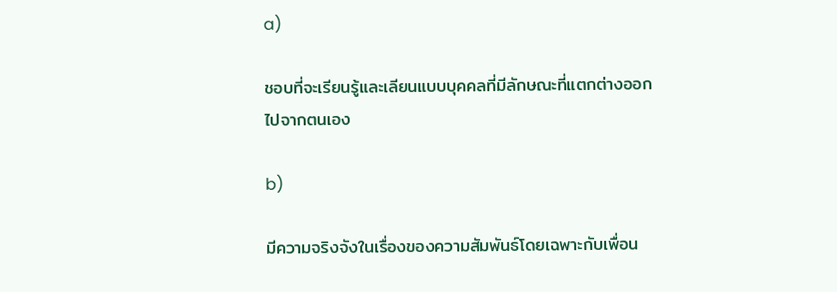a)

ชอบที่จะเรียนรู้และเลียนแบบบุคคลที่มีลักษณะที่แตกต่างออกไปจากตนเอง

b)

มีความจริงจังในเรื่องของความสัมพันธ์โดยเฉพาะกับเพื่อน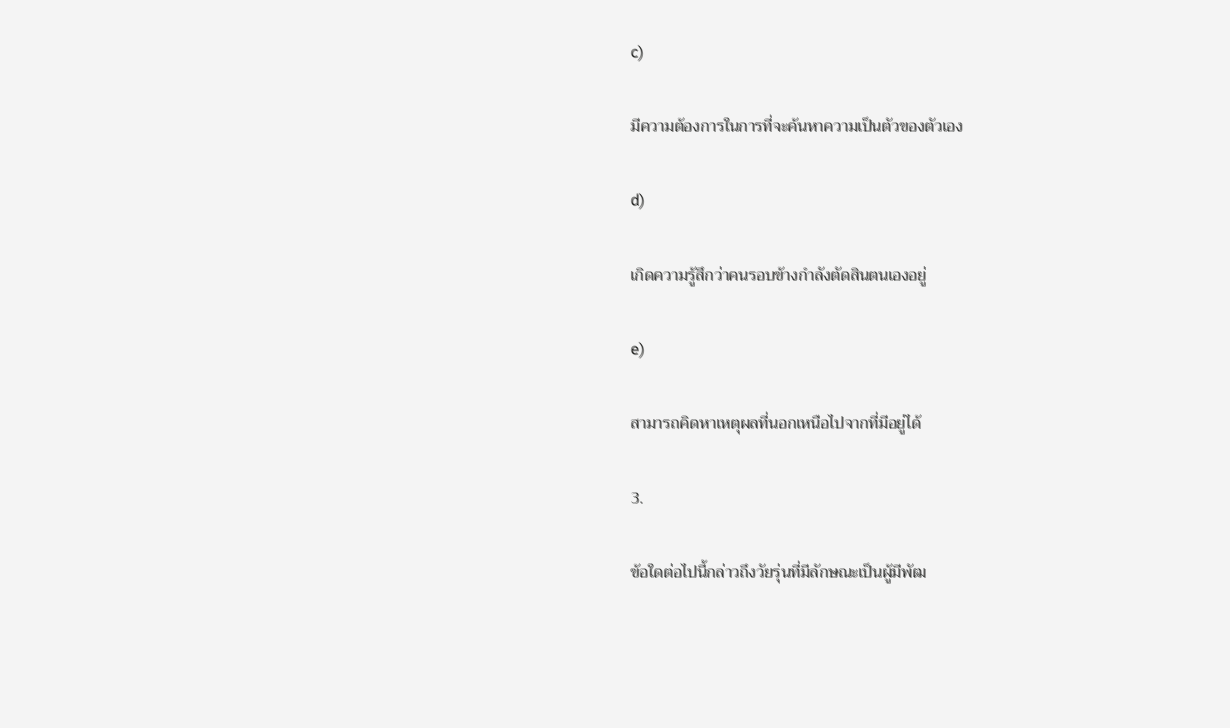c)

มีความต้องการในการที่จะค้นหาความเป็นตัวของตัวเอง

d)

เกิดความรู้สึกว่าคนรอบข้างกำลังตัดสินตนเองอยู่

e)

สามารถคิดหาเหตุผลที่นอกเหนือไปจากที่มีอยู่ได้

3.

ข้อใดต่อไปนี้กล่าวถึงวัยรุ่นที่มีลักษณะเป็นผู้มีพัฒ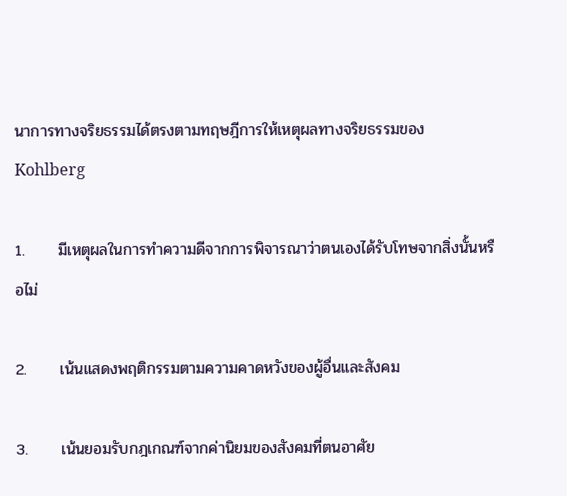นาการทางจริยธรรมได้ตรงตามทฤษฎีการให้เหตุผลทางจริยธรรมของ Kohlberg

1.      มีเหตุผลในการทำความดีจากการพิจารณาว่าตนเองได้รับโทษจากสิ่งนั้นหรือไม่

2.      เน้นแสดงพฤติกรรมตามความคาดหวังของผู้อื่นและสังคม

3.      เน้นยอมรับกฎเกณฑ์จากค่านิยมของสังคมที่ตนอาศัย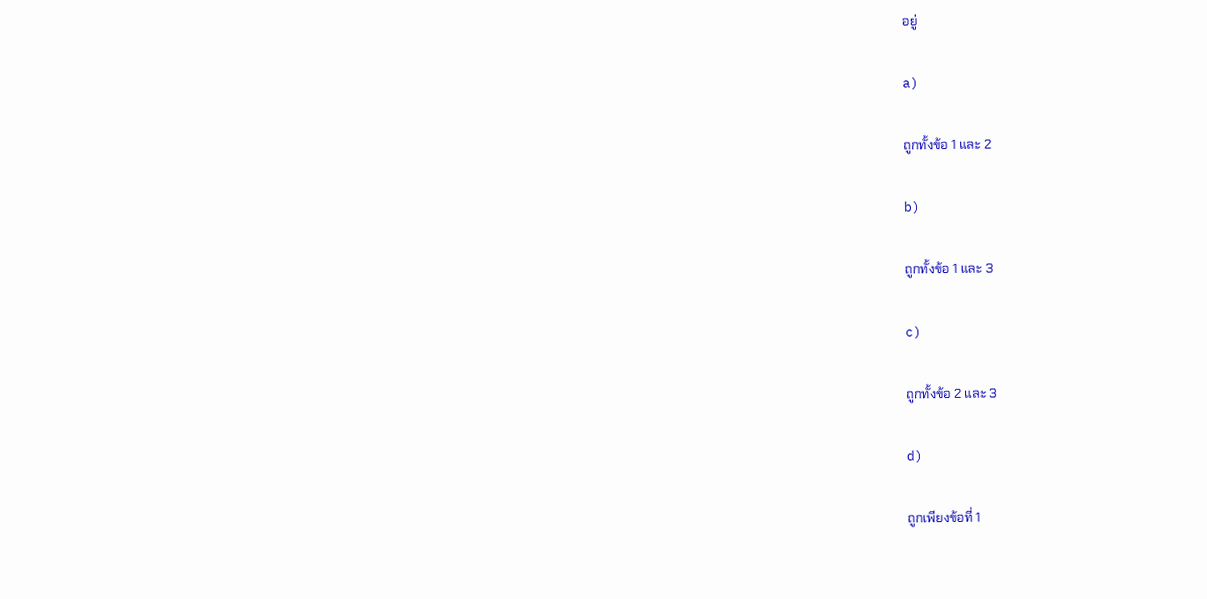อยู่

a)

ถูกทั้งข้อ 1 และ 2

b)

ถูกทั้งข้อ 1 และ 3

c)

ถูกทั้งข้อ 2 และ 3

d)

ถูกเพียงข้อที่ 1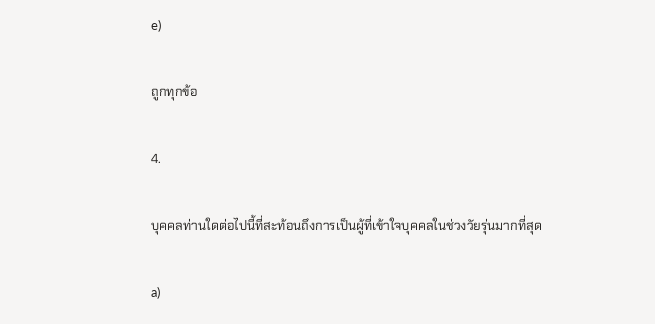e)

ถูกทุกข้อ

4.

บุคคลท่านใดต่อไปนี้ที่สะท้อนถึงการเป็นผู้ที่เข้าใจบุคคลในช่วงวัยรุ่นมากที่สุด

a)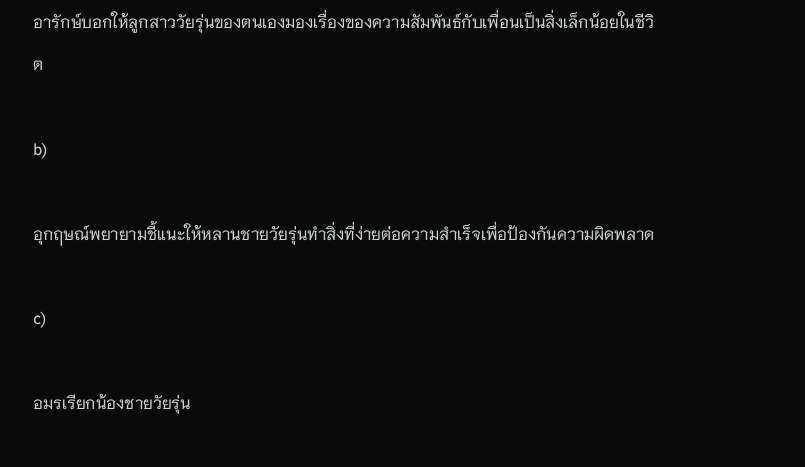อารักษ์บอกให้ลูกสาววัยรุ่นของตนเองมองเรื่องของความสัมพันธ์กับเพื่อนเป็นสิ่งเล็กน้อยในชีวิต

b)

อุกฤษณ์พยายามชี้แนะให้หลานชายวัยรุ่นทำสิ่งที่ง่ายต่อความสำเร็จเพื่อป้องกันความผิดพลาด

c)

อมรเรียกน้องชายวัยรุ่น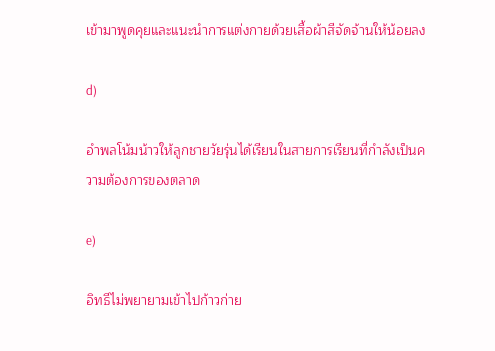เข้ามาพูดคุยและแนะนำการแต่งกายด้วยเสื้อผ้าสีจัดจ้านให้น้อยลง

d)

อำพลโน้มน้าวให้ลูกชายวัยรุ่นได้เรียนในสายการเรียนที่กำลังเป็นความต้องการของตลาด

e)

อิทธีไม่พยายามเข้าไปก้าวก่าย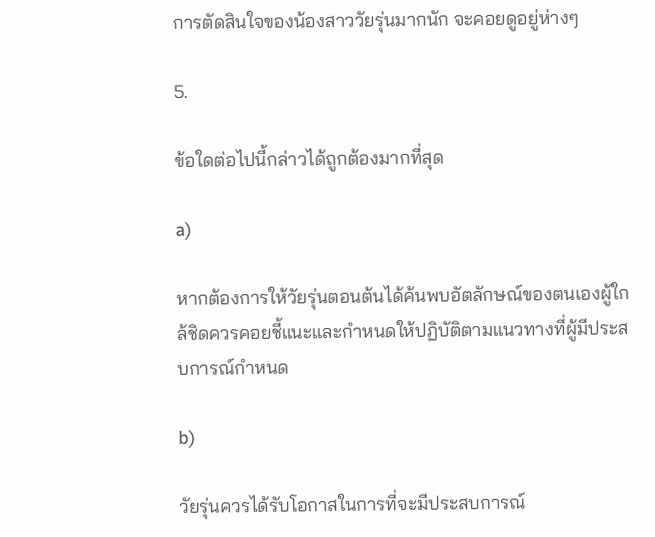การตัดสินใจของน้องสาววัยรุ่นมากนัก จะคอยดูอยู่ห่างๆ

5.

ข้อใดต่อไปนี้กล่าวได้ถูกต้องมากที่สุด

a)

หากต้องการให้วัยรุ่นตอนต้นได้ค้นพบอัตลักษณ์ของตนเองผู้ใกล้ชิดควรคอยชี้แนะและกำหนดให้ปฏิบัติตามแนวทางที่ผู้มีประสบการณ์กำหนด

b)

วัยรุ่นควรได้รับโอกาสในการที่จะมีประสบการณ์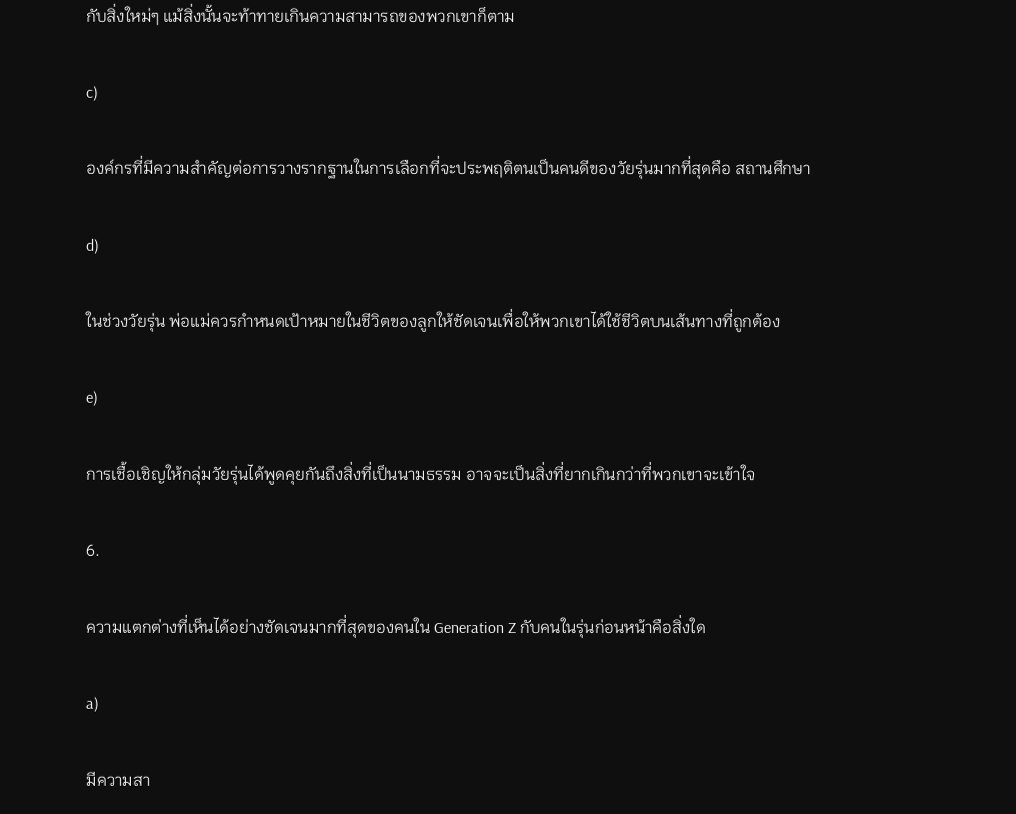กับสิ่งใหม่ๆ แม้สิ่งนั้นจะท้าทายเกินความสามารถของพวกเขาก็ตาม

c)

องค์กรที่มีความสำคัญต่อการวางรากฐานในการเลือกที่จะประพฤติตนเป็นคนดีของวัยรุ่นมากที่สุดคือ สถานศึกษา

d)

ในช่วงวัยรุ่น พ่อแม่ควรกำหนดเป้าหมายในชีวิตของลูกให้ชัดเจนเพื่อให้พวกเขาได้ใช้ชีวิตบนเส้นทางที่ถูกต้อง

e)

การเชื้อเชิญให้กลุ่มวัยรุ่นได้พูดคุยกันถึงสิ่งที่เป็นนามธรรม อาจจะเป็นสิ่งที่ยากเกินกว่าที่พวกเขาจะเข้าใจ

6.

ความแตกต่างที่เห็นได้อย่างชัดเจนมากที่สุดของคนใน Generation Z กับคนในรุ่นก่อนหน้าคือสิ่งใด

a)

มีความสา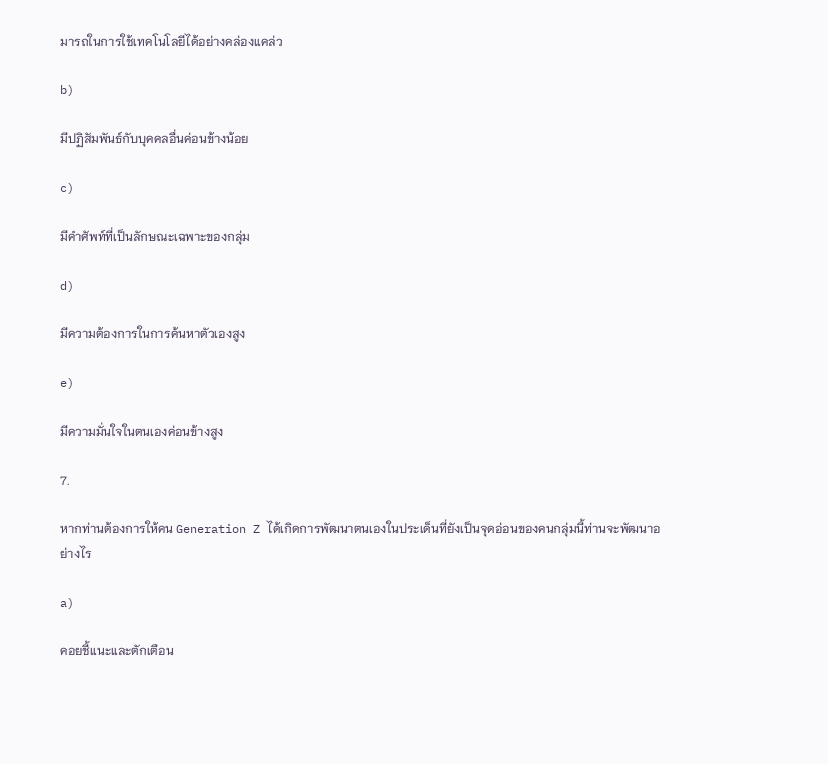มารถในการใช้เทคโนโลยีได้อย่างคล่องแคล่ว

b)

มีปฏิสัมพันธ์กับบุคคลอื่นค่อนข้างน้อย

c)

มีคำศัพท์ที่เป็นลักษณะเฉพาะของกลุ่ม

d)

มีความต้องการในการค้นหาตัวเองสูง

e)

มีความมั่นใจในตนเองค่อนข้างสูง

7.

หากท่านต้องการให้คน Generation Z ได้เกิดการพัฒนาตนเองในประเด็นที่ยังเป็นจุดอ่อนของคนกลุ่มนี้ท่านจะพัฒนาอย่างไร

a)

คอยชี้แนะและตักเตือน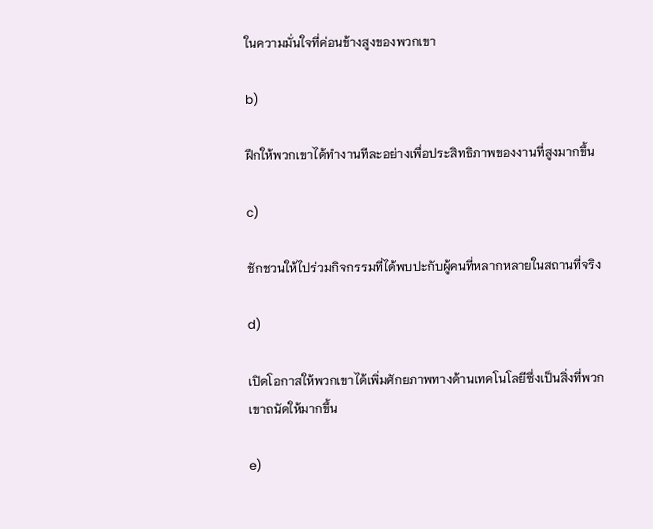ในความมั่นใจที่ค่อนข้างสูงของพวกเขา

b)

ฝึกให้พวกเขาได้ทำงานทีละอย่างเพื่อประสิทธิภาพของงานที่สูงมากขึ้น

c)

ชักชวนให้ไปร่วมกิจกรรมที่ได้พบปะกับผู้คนที่หลากหลายในสถานที่จริง

d)

เปิดโอกาสให้พวกเขาได้เพิ่มศักยภาพทางด้านเทคโนโลยีซึ่งเป็นสิ่งที่พวกเขาถนัดให้มากขึ้น

e)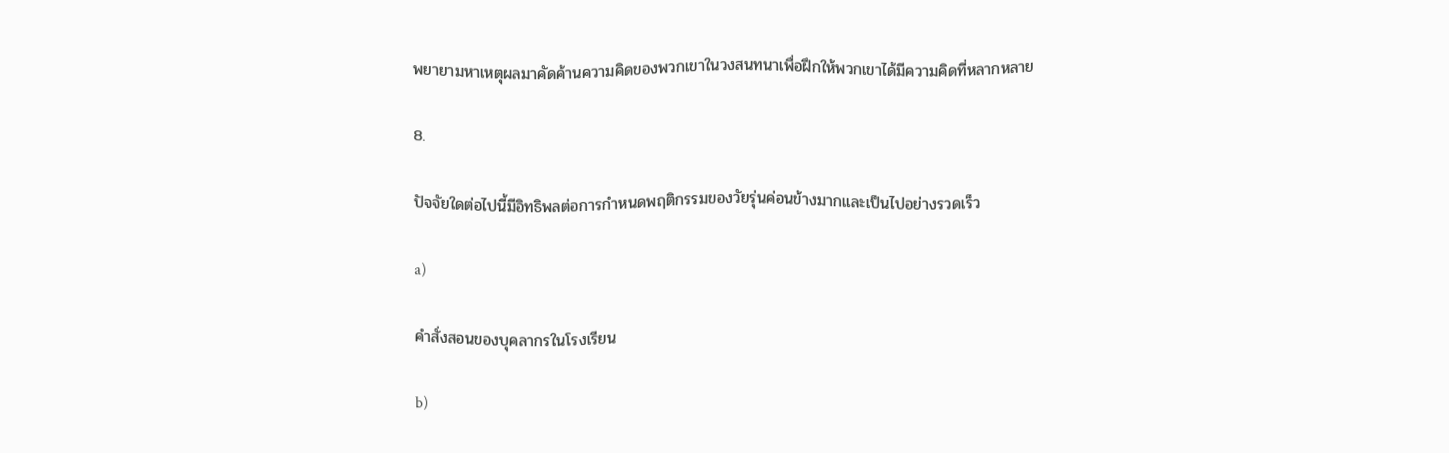พยายามหาเหตุผลมาคัดค้านความคิดของพวกเขาในวงสนทนาเพื่อฝึกให้พวกเขาได้มีความคิดที่หลากหลาย

8.

ปัจจัยใดต่อไปนี้มีอิทธิพลต่อการกำหนดพฤติกรรมของวัยรุ่นค่อนข้างมากและเป็นไปอย่างรวดเร็ว

a)

คำสั่งสอนของบุคลากรในโรงเรียน

b)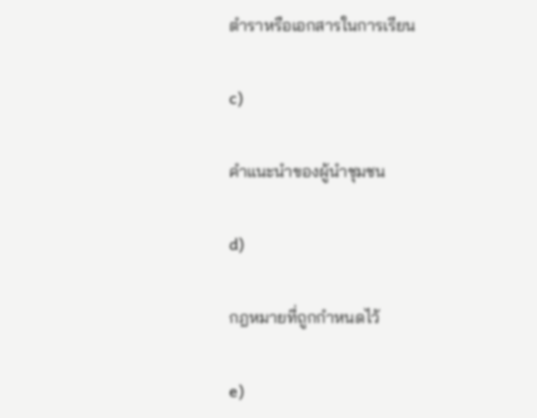ตำราหรือเอกสารในการเรียน

c)

คำแนะนำของผู้นำชุมชน

d)

กฎหมายที่ถูกกำหนดไว้

e)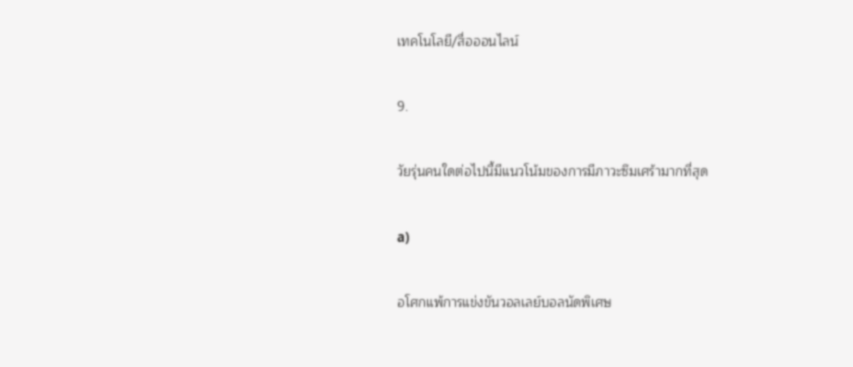เทคโนโลยี/สื่อออนไลน์

9.

วัยรุ่นคนใดต่อไปนี้มีแนวโน้มของการมีภาวะซึมเศร้ามากที่สุด

a)

อโศกแพ้การแข่งขันวอลเลย์บอลนัดพิเศษ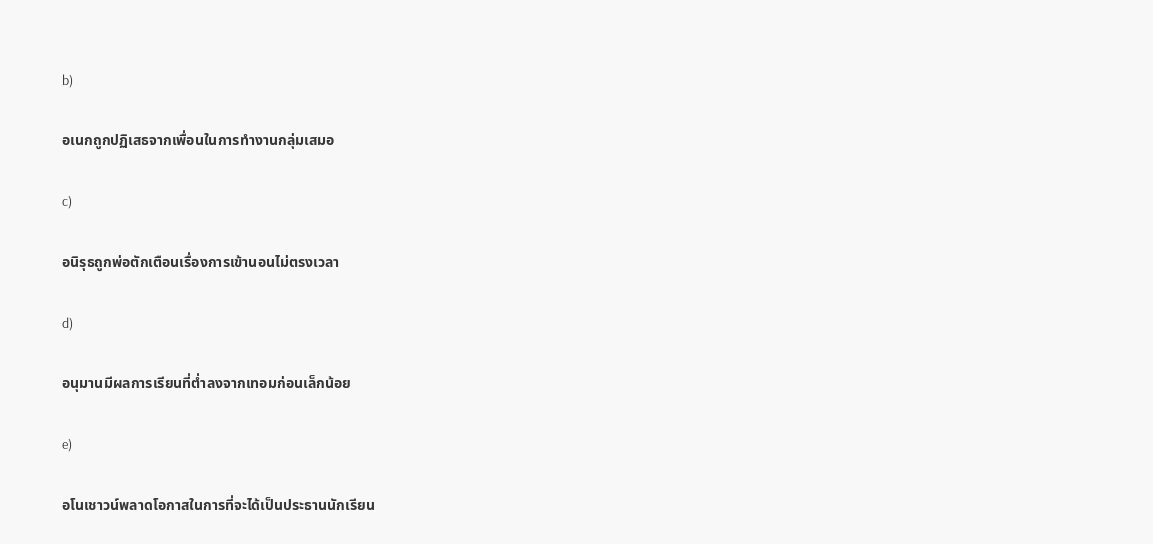b)

อเนกถูกปฏิเสธจากเพื่อนในการทำงานกลุ่มเสมอ

c)

อนิรุธถูกพ่อตักเตือนเรื่องการเข้านอนไม่ตรงเวลา

d)

อนุมานมีผลการเรียนที่ต่ำลงจากเทอมก่อนเล็กน้อย

e)

อโนเชาวน์พลาดโอกาสในการที่จะได้เป็นประธานนักเรียน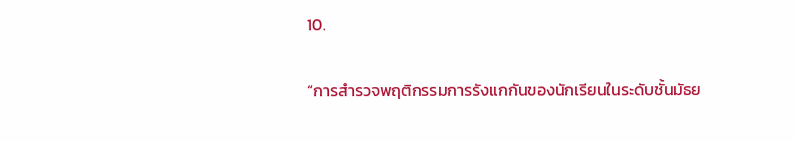10.

“การสำรวจพฤติกรรมการรังแกกันของนักเรียนในระดับชั้นมัธย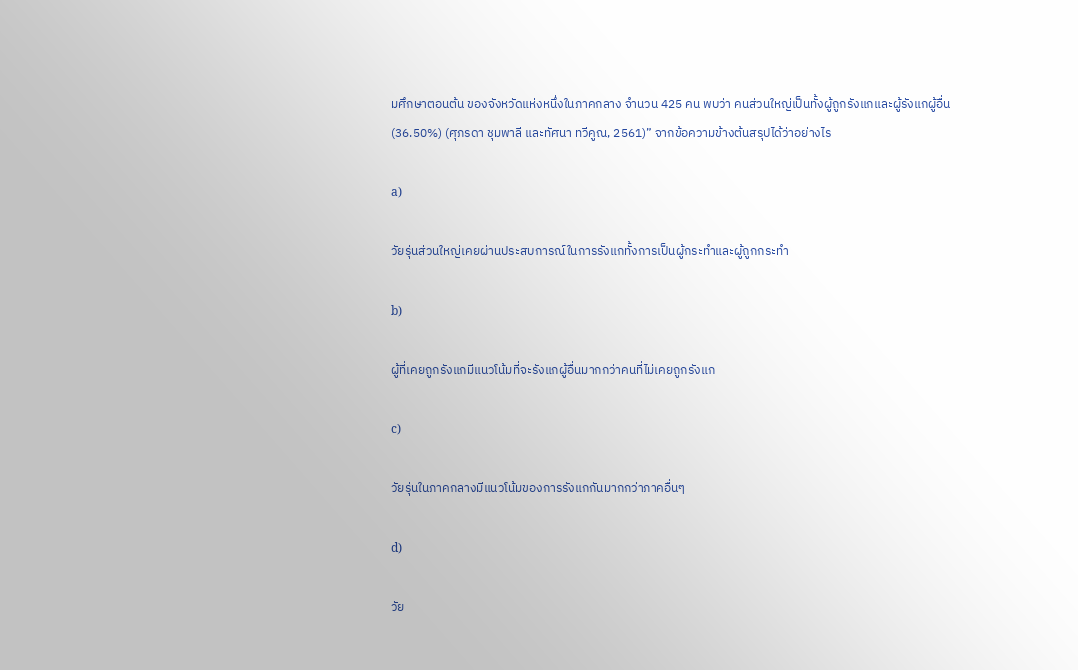มศึกษาตอนต้น ของจังหวัดแห่งหนึ่งในภาคกลาง จำนวน 425 คน พบว่า คนส่วนใหญ่เป็นทั้งผู้ถูกรังแกและผู้รังแกผู้อื่น (36.50%) (ศุภรดา ชุมพาลี และทัศนา ทวีคูณ, 2561)” จากข้อความข้างต้นสรุปได้ว่าอย่างไร

a)

วัยรุ่นส่วนใหญ่เคยผ่านประสบการณ์ในการรังแกทั้งการเป็นผู้กระทำและผู้ถูกกระทำ

b)

ผู้ที่เคยถูกรังแกมีแนวโน้มที่จะรังแกผู้อื่นมากกว่าคนที่ไม่เคยถูกรังแก

c)

วัยรุ่นในภาคกลางมีแนวโน้มของการรังแกกันมากกว่าภาคอื่นๆ

d)

วัย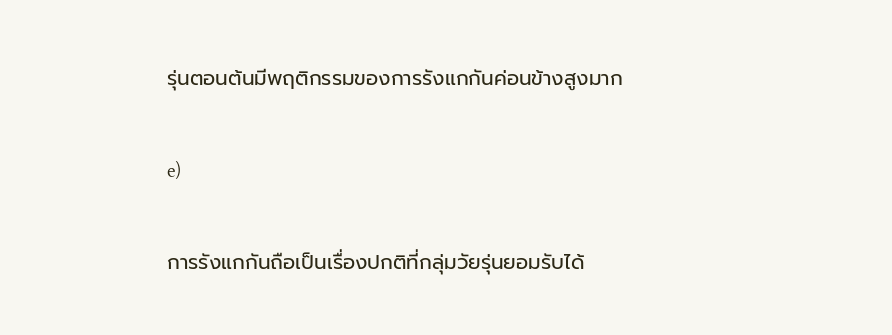รุ่นตอนต้นมีพฤติกรรมของการรังแกกันค่อนข้างสูงมาก

e)

การรังแกกันถือเป็นเรื่องปกติที่กลุ่มวัยรุ่นยอมรับได้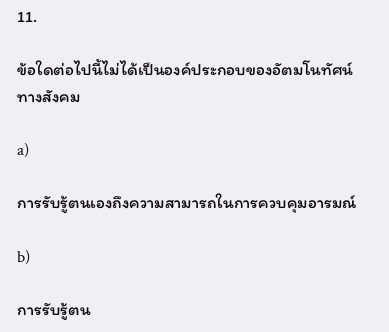11.

ข้อใดต่อไปนี้ไม่ได้เป็นองค์ประกอบของอัตมโนทัศน์ทางสังคม

a)

การรับรู้ตนเองถึงความสามารถในการควบคุมอารมณ์

b)

การรับรู้ตน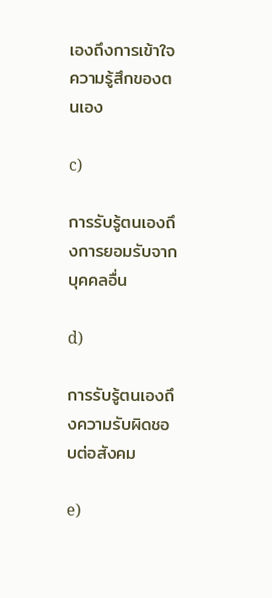เองถึงการเข้าใจความรู้สึกของตนเอง

c)

การรับรู้ตนเองถึงการยอมรับจากบุคคลอื่น

d)

การรับรู้ตนเองถึงความรับผิดชอบต่อสังคม

e)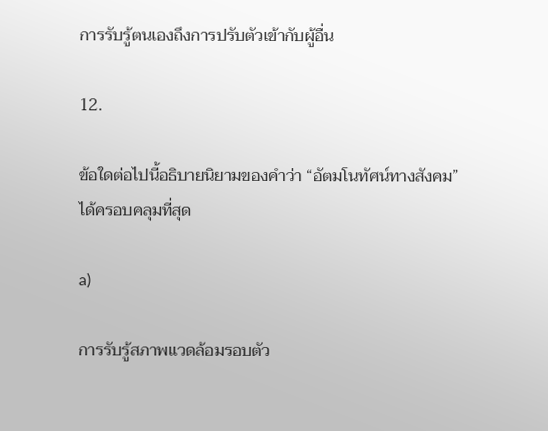การรับรู้ตนเองถึงการปรับตัวเข้ากับผู้อื่น

12.

ข้อใดต่อไปนี้อธิบายนิยามของคำว่า “อัตมโนทัศน์ทางสังคม” ได้ครอบคลุมที่สุด

a)

การรับรู้สภาพแวดล้อมรอบตัว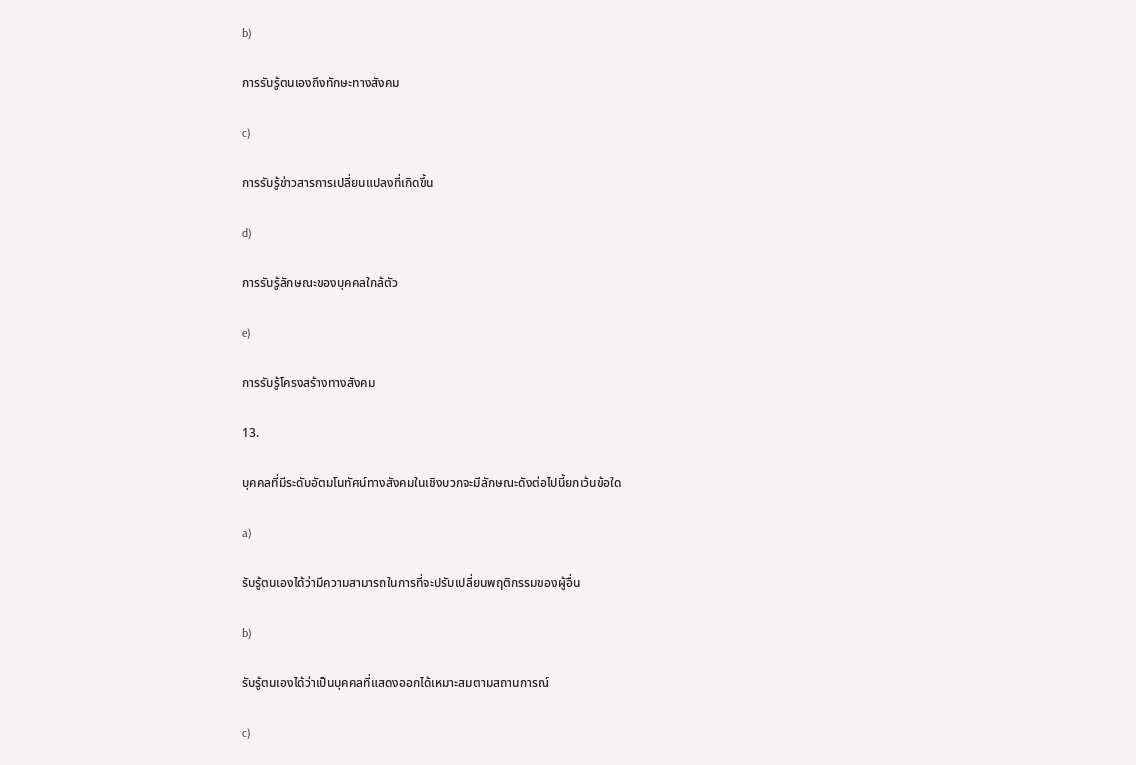b)

การรับรู้ตนเองถึงทักษะทางสังคม

c)

การรับรู้ข่าวสารการเปลี่ยนแปลงที่เกิดขึ้น

d)

การรับรู้ลักษณะของบุคคลใกล้ตัว

e)

การรับรู้โครงสร้างทางสังคม

13.

บุคคลที่มีระดับอัตมโนทัศน์ทางสังคมในเชิงบวกจะมีลักษณะดังต่อไปนี้ยกเว้นข้อใด

a)

รับรู้ตนเองได้ว่ามีความสามารถในการที่จะปรับเปลี่ยนพฤติกรรมของผู้อื่น

b)

รับรู้ตนเองได้ว่าเป็นบุคคลที่แสดงออกได้เหมาะสมตามสถานการณ์

c)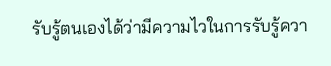รับรู้ตนเองได้ว่ามีความไวในการรับรู้ควา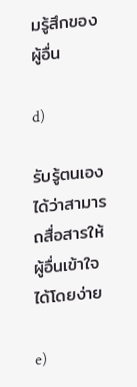มรู้สึกของผู้อื่น

d)

รับรู้ตนเองได้ว่าสามารถสื่อสารให้ผู้อื่นเข้าใจได้โดยง่าย

e)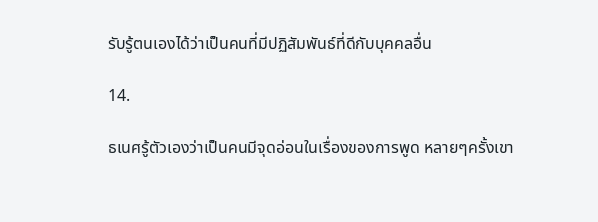รับรู้ตนเองได้ว่าเป็นคนที่มีปฏิสัมพันธ์ที่ดีกับบุคคลอื่น

14.

ธเนศรู้ตัวเองว่าเป็นคนมีจุดอ่อนในเรื่องของการพูด หลายๆครั้งเขา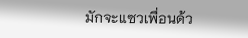มักจะแซวเพื่อนด้ว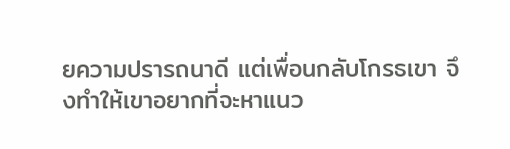ยความปรารถนาดี แต่เพื่อนกลับโกรธเขา จึงทำให้เขาอยากที่จะหาแนว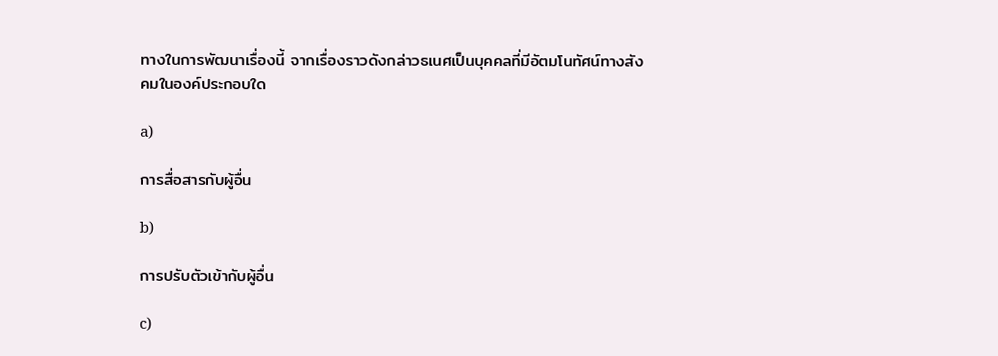ทางในการพัฒนาเรื่องนี้ จากเรื่องราวดังกล่าวธเนศเป็นบุคคลที่มีอัตมโนทัศน์ทางสังคมในองค์ประกอบใด

a)

การสื่อสารกับผู้อื่น

b)

การปรับตัวเข้ากับผู้อื่น

c)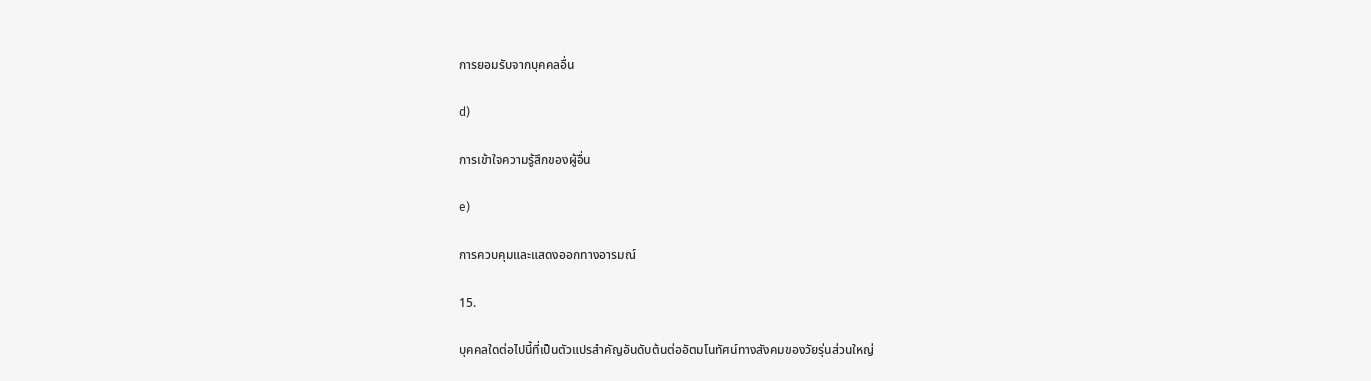การยอมรับจากบุคคลอื่น

d)

การเข้าใจความรู้สึกของผู้อื่น

e)

การควบคุมและแสดงออกทางอารมณ์

15.

บุคคลใดต่อไปนี้ที่เป็นตัวแปรสำคัญอันดับต้นต่ออัตมโนทัศน์ทางสังคมของวัยรุ่นส่วนใหญ่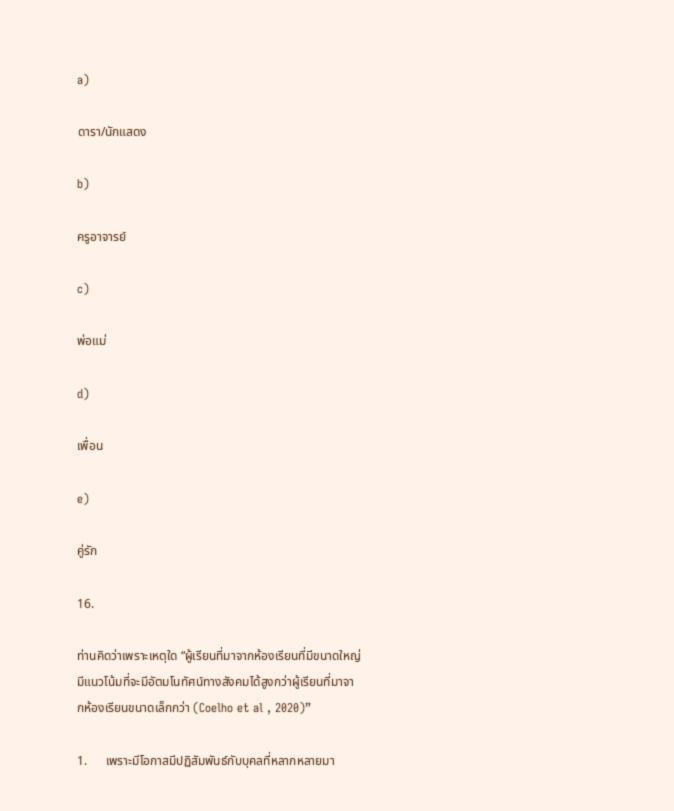a)

ดารา/นักแสดง

b)

ครูอาจารย์

c)

พ่อแม่

d)

เพื่อน

e)

คู่รัก

16.

ท่านคิดว่าเพราะเหตุใด “ผู้เรียนที่มาจากห้องเรียนที่มีขนาดใหญ่ มีแนวโน้มที่จะมีอัตมโนทัศน์ทางสังคมได้สูงกว่าผู้เรียนที่มาจากห้องเรียนขนาดเล็กกว่า (Coelho et al , 2020)”

1.      เพราะมีโอกาสมีปฏิสัมพันธ์กับบุคลที่หลากหลายมา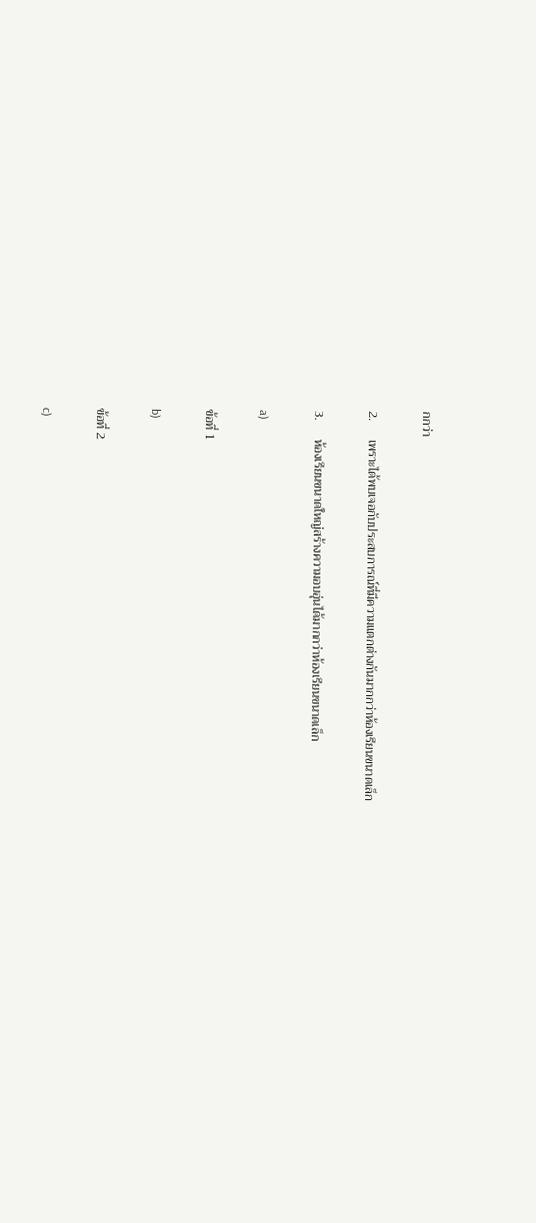กกว่า

2.      เพราะได้พบเจอกับประสบการณ์ที่มีความแตกต่างกันมากกว่าห้องเรียนขนาดเล็ก

3.      ห้องเรียนขนาดใหญ่สร้างความอบอุ่นได้มากกว่าห้องเรียนขนาดเล็ก

a)

ข้อที่ 1

b)

ข้อที่ 2

c)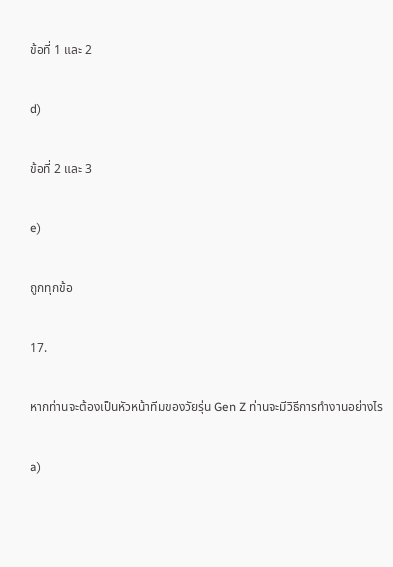ข้อที่ 1 และ 2

d)

ข้อที่ 2 และ 3

e)

ถูกทุกข้อ

17.

หากท่านจะต้องเป็นหัวหน้าทีมของวัยรุ่น Gen Z ท่านจะมีวิธีการทำงานอย่างไร

a)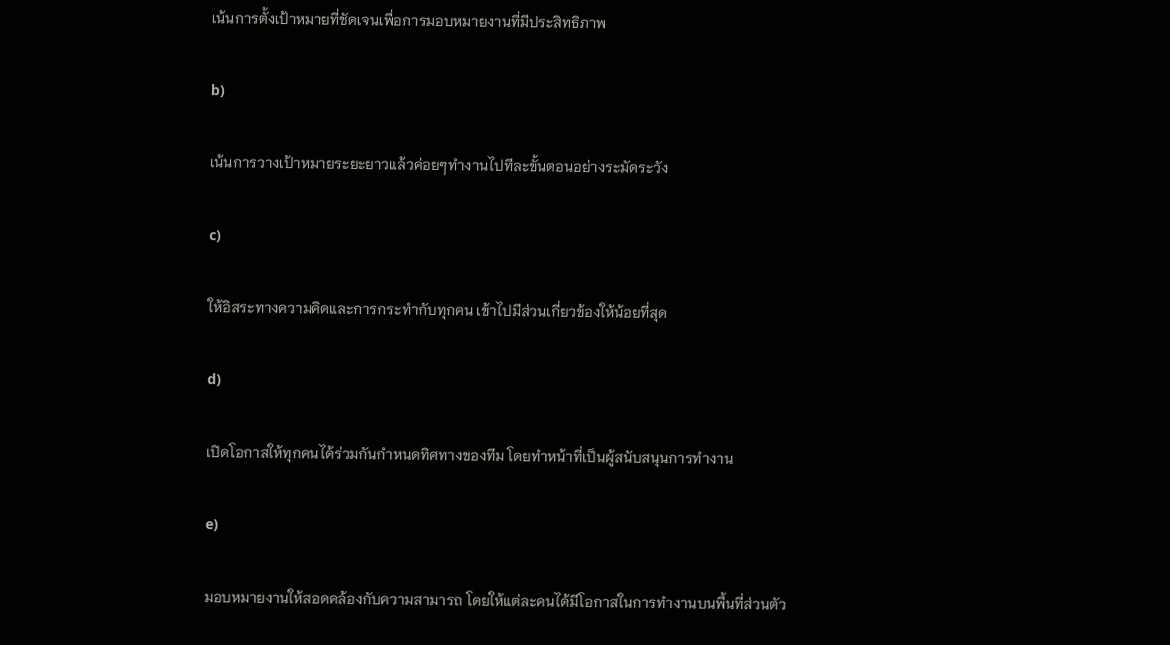เน้นการตั้งเป้าหมายที่ชัดเจนเพื่อการมอบหมายงานที่มีประสิทธิภาพ

b)

เน้นการวางเป้าหมายระยะยาวแล้วค่อยๆทำงานไปทีละขั้นตอนอย่างระมัดระวัง

c)

ให้อิสระทางความคิดและการกระทำกับทุกคน เข้าไปมีส่วนเกี่ยวข้องให้น้อยที่สุด

d)

เปิดโอกาสให้ทุกคนได้ร่วมกันกำหนดทิศทางของทีม โดยทำหน้าที่เป็นผู้สนับสนุนการทำงาน

e)

มอบหมายงานให้สอดคล้องกับความสามารถ โดยให้แต่ละคนได้มีโอกาสในการทำงานบนพื้นที่ส่วนตัว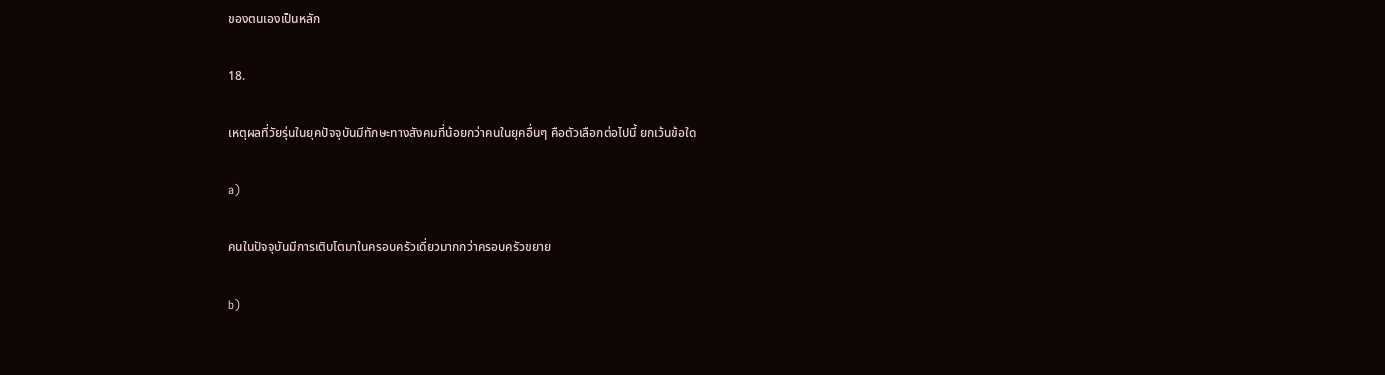ของตนเองเป็นหลัก

18.

เหตุผลที่วัยรุ่นในยุคปัจจุบันมีทักษะทางสังคมที่น้อยกว่าคนในยุคอื่นๆ คือตัวเลือกต่อไปนี้ ยกเว้นข้อใด

a)

คนในปัจจุบันมีการเติบโตมาในครอบครัวเดี่ยวมากกว่าครอบครัวขยาย

b)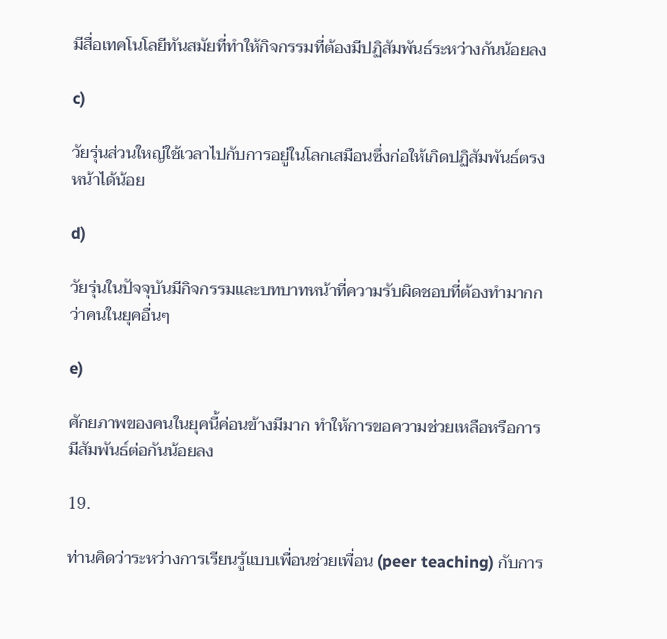มีสื่อเทคโนโลยีทันสมัยที่ทำให้กิจกรรมที่ต้องมีปฏิสัมพันธ์ระหว่างกันน้อยลง

c)

วัยรุ่นส่วนใหญ่ใช้เวลาไปกับการอยู่ในโลกเสมือนซึ่งก่อให้เกิดปฏิสัมพันธ์ตรงหน้าได้น้อย

d)

วัยรุ่นในปัจจุบันมีกิจกรรมและบทบาทหน้าที่ความรับผิดชอบที่ต้องทำมากกว่าคนในยุคอื่นๆ

e)

ศักยภาพของคนในยุคนี้ค่อนข้างมีมาก ทำให้การขอความช่วยเหลือหรือการมีสัมพันธ์ต่อกันน้อยลง

19.

ท่านคิดว่าระหว่างการเรียนรู้แบบเพื่อนช่วยเพื่อน (peer teaching) กับการ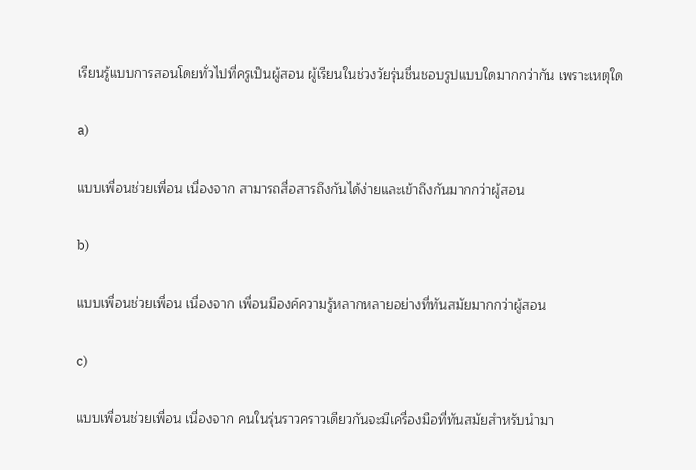เรียนรู้แบบการสอนโดยทั่วไปที่ครูเป็นผู้สอน ผู้เรียนในช่วงวัยรุ่นชื่นชอบรูปแบบใดมากกว่ากัน เพราะเหตุใด

a)

แบบเพื่อนช่วยเพื่อน เนื่องจาก สามารถสื่อสารถึงกันได้ง่ายและเข้าถึงกันมากกว่าผู้สอน

b)

แบบเพื่อนช่วยเพื่อน เนื่องจาก เพื่อนมีองค์ความรู้หลากหลายอย่างที่ทันสมัยมากกว่าผู้สอน

c)

แบบเพื่อนช่วยเพื่อน เนื่องจาก คนในรุ่นราวคราวเดียวกันจะมีเครื่องมือที่ทันสมัยสำหรับนำมา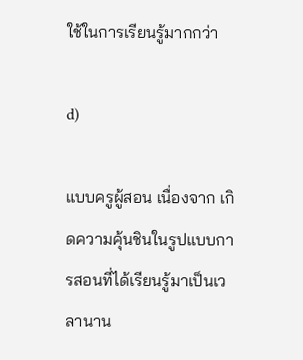ใช้ในการเรียนรู้มากกว่า

d)

แบบครูผู้สอน เนื่องจาก เกิดความคุ้นชินในรูปแบบการสอนที่ได้เรียนรู้มาเป็นเวลานาน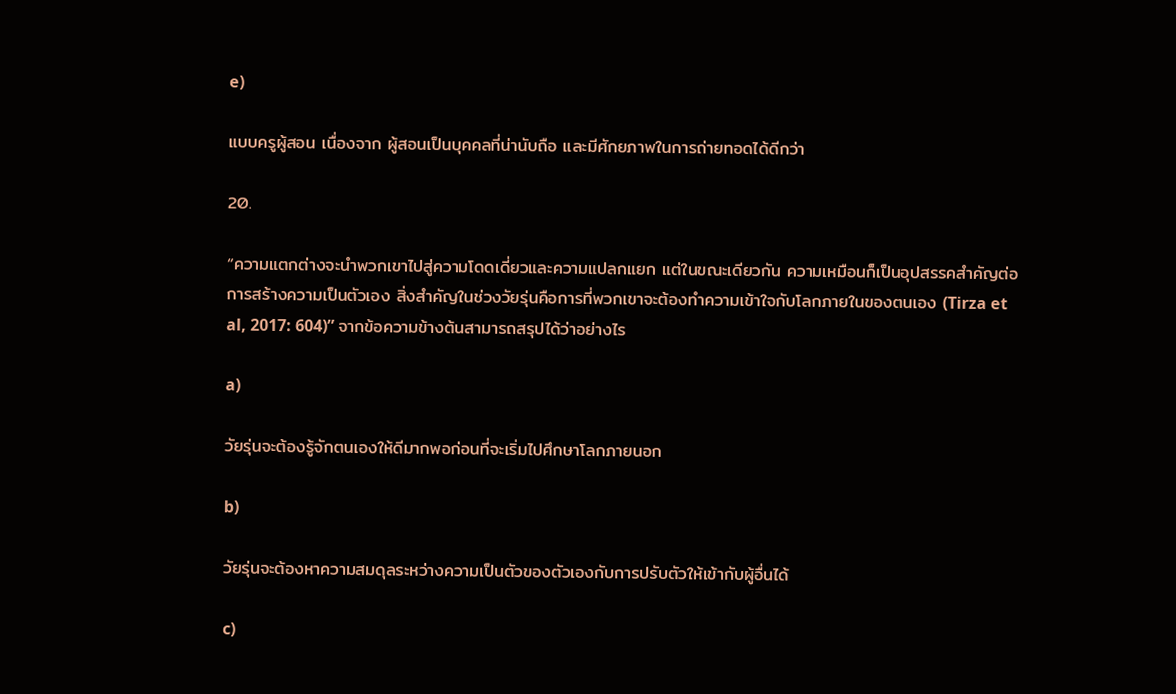e)

แบบครูผู้สอน เนื่องจาก ผู้สอนเป็นบุคคลที่น่านับถือ และมีศักยภาพในการถ่ายทอดได้ดีกว่า

20.

“ความแตกต่างจะนำพวกเขาไปสู่ความโดดเดี่ยวและความแปลกแยก แต่ในขณะเดียวกัน ความเหมือนก็เป็นอุปสรรคสำคัญต่อการสร้างความเป็นตัวเอง สิ่งสำคัญในช่วงวัยรุ่นคือการที่พวกเขาจะต้องทำความเข้าใจกับโลกภายในของตนเอง (Tirza et al, 2017: 604)” จากข้อความข้างต้นสามารถสรุปได้ว่าอย่างไร

a)

วัยรุ่นจะต้องรู้จักตนเองให้ดีมากพอก่อนที่จะเริ่มไปศึกษาโลกภายนอก

b)

วัยรุ่นจะต้องหาความสมดุลระหว่างความเป็นตัวของตัวเองกับการปรับตัวให้เข้ากับผู้อื่นได้

c)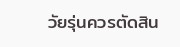วัยรุ่นควรตัดสิน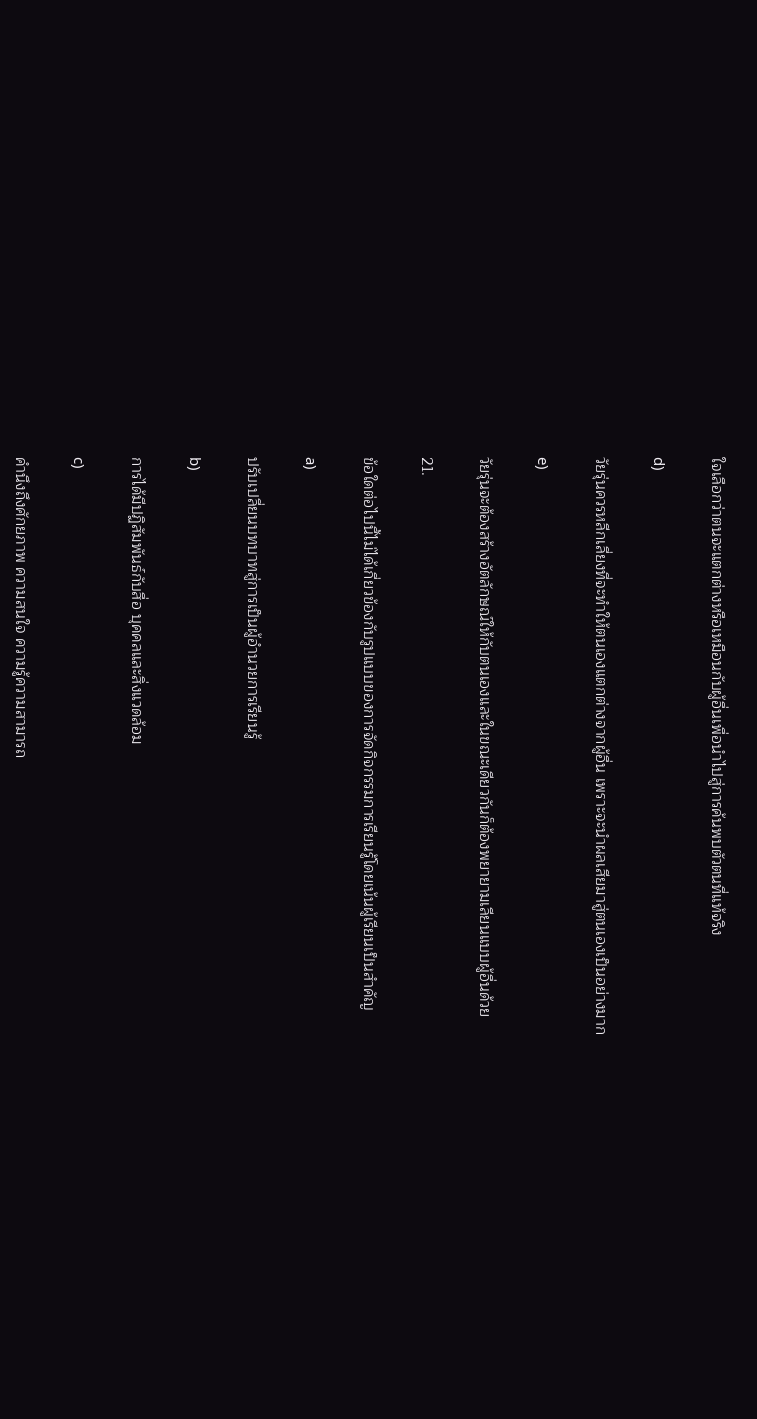ใจเลือกว่าตนจะแตกต่างหรือเหมือนกับผู้อื่นเพื่อนำไปสู่การค้นพบตัวตนที่แท้จริง

d)

วัยรุ่นควรหลีกเลี่ยงที่จะทำให้ตนเองแตกต่างจากผู้อื่น เพราะจะนำผลเสียมาสู่ตนเองเป็นอย่างมาก

e)

วัยรุ่นจะต้องสร้างอัตลักษณ์ให้กับตนเองและในขณะเดียวกันก็ต้องพยายามเลียนแบบผู้อื่นด้วย

21.

ข้อใดต่อไปนี้ไม่ได้เกี่ยวข้องกับรูปแบบของการจัดกิจกรรมการเรียนรู้โดยเน้นผู้เรียนเป็นสำคัญ

a)

ปรับเปลี่ยนบทบาทสู่การเป็นผู้อำนวยการเรียนรู้

b)

การได้มีปฏิสัมพันธ์กับสื่อ บุคคลและสิ่งแวดล้อม

c)

คำนึงถึงศักยภาพ ความสนใจ ความรู้ความสามารถ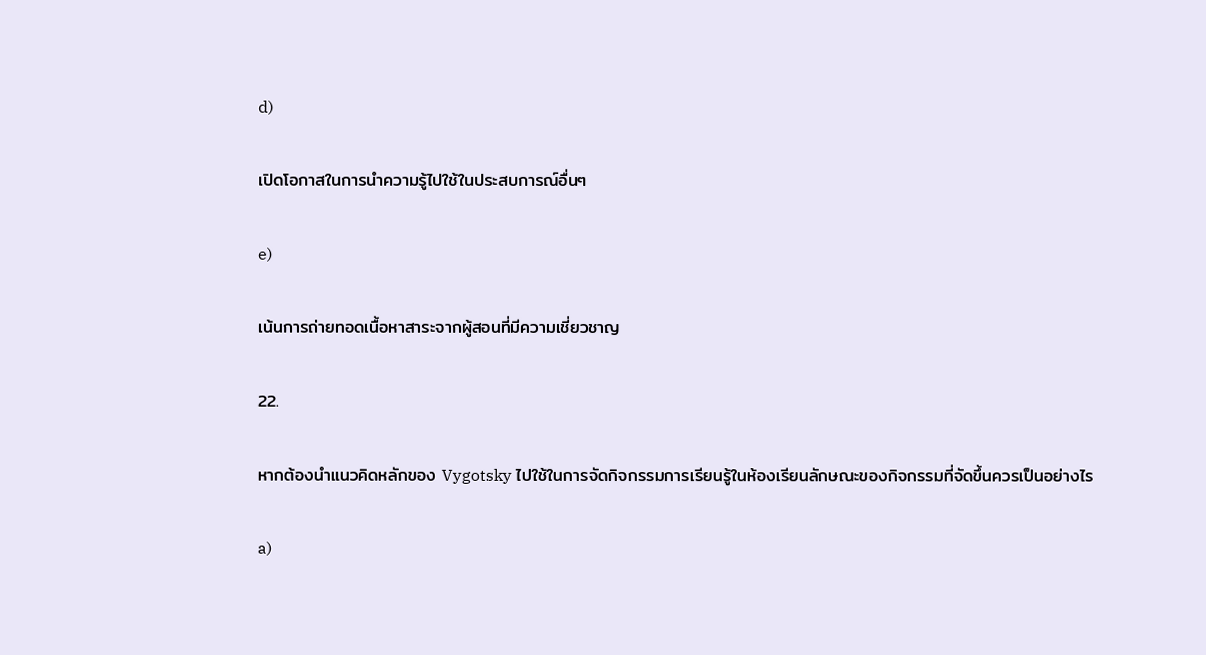d)

เปิดโอกาสในการนำความรู้ไปใช้ในประสบการณ์อื่นๆ

e)

เน้นการถ่ายทอดเนื้อหาสาระจากผู้สอนที่มีความเชี่ยวชาญ

22.

หากต้องนำแนวคิดหลักของ Vygotsky ไปใช้ในการจัดกิจกรรมการเรียนรู้ในห้องเรียนลักษณะของกิจกรรมที่จัดขึ้นควรเป็นอย่างไร

a)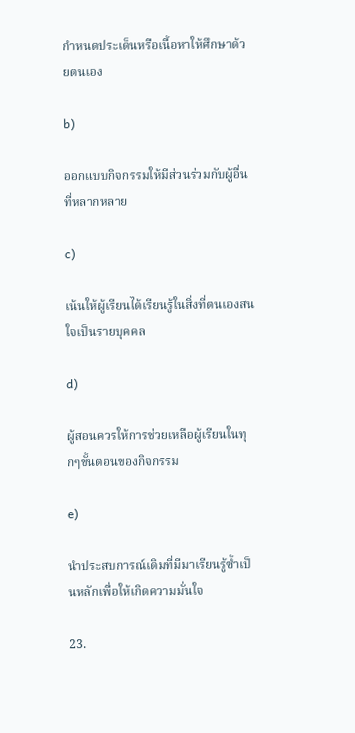กำหนดประเด็นหรือเนื้อหาให้ศึกษาด้วยตนเอง

b)

ออกแบบกิจกรรมให้มีส่วนร่วมกับผู้อื่นที่หลากหลาย

c)

เน้นให้ผู้เรียนได้เรียนรู้ในสิ่งที่ตนเองสนใจเป็นรายบุคคล

d)

ผู้สอนควรให้การช่วยเหลือผู้เรียนในทุกๆขั้นตอนของกิจกรรม

e)

นำประสบการณ์เดิมที่มีมาเรียนรู้ซ้ำเป็นหลักเพื่อให้เกิดความมั่นใจ

23.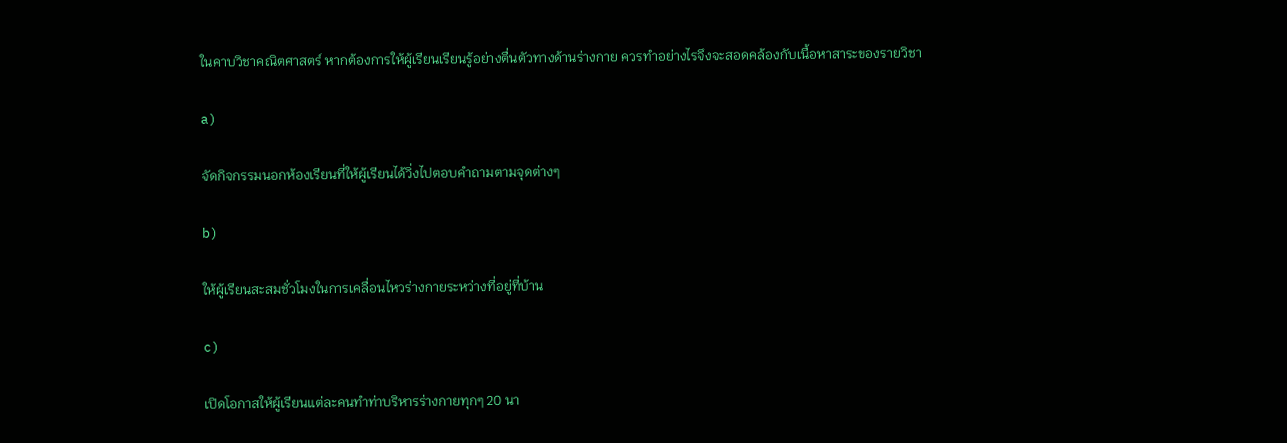ในคาบวิชาคณิตศาสตร์ หากต้องการให้ผู้เรียนเรียนรู้อย่างตื่นตัวทางด้านร่างกาย ควรทำอย่างไรจึงจะสอดคล้องกับเนื้อหาสาระของรายวิชา

a)

จัดกิจกรรมนอกห้องเรียนที่ให้ผู้เรียนได้วิ่งไปตอบคำถามตามจุดต่างๆ

b)

ให้ผู้เรียนสะสมชั่วโมงในการเคลื่อนไหวร่างกายระหว่างที่อยู่ที่บ้าน

c)

เปิดโอกาสให้ผู้เรียนแต่ละคนทำท่าบริหารร่างกายทุกๆ 20 นา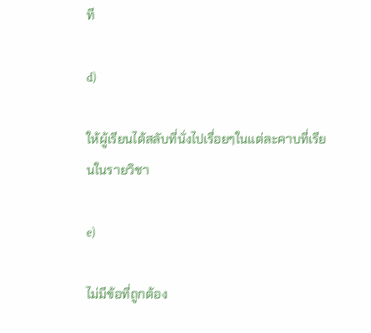ที

d)

ให้ผู้เรียนได้สลับที่นั่งไปเรื่อยๆในแต่ละคาบที่เรียนในรายวิชา

e)

ไม่มีข้อที่ถูกต้อง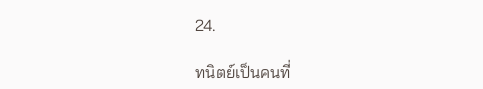24.

ทนิตย์เป็นคนที่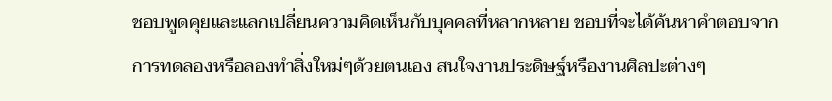ชอบพูดคุยและแลกเปลี่ยนความคิดเห็นกับบุคคลที่หลากหลาย ชอบที่จะได้ค้นหาคำตอบจากการทดลองหรือลองทำสิ่งใหม่ๆด้วยตนเอง สนใจงานประดิษฐ์หรืองานศิลปะต่างๆ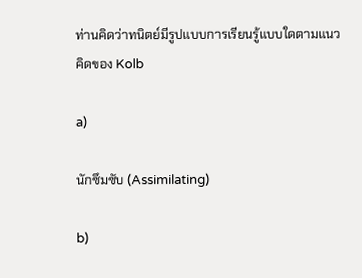ท่านคิดว่าทนิตย์มีรูปแบบการเรียนรู้แบบใดตามแนวคิดของ Kolb

a)

นักซึมซับ (Assimilating)

b)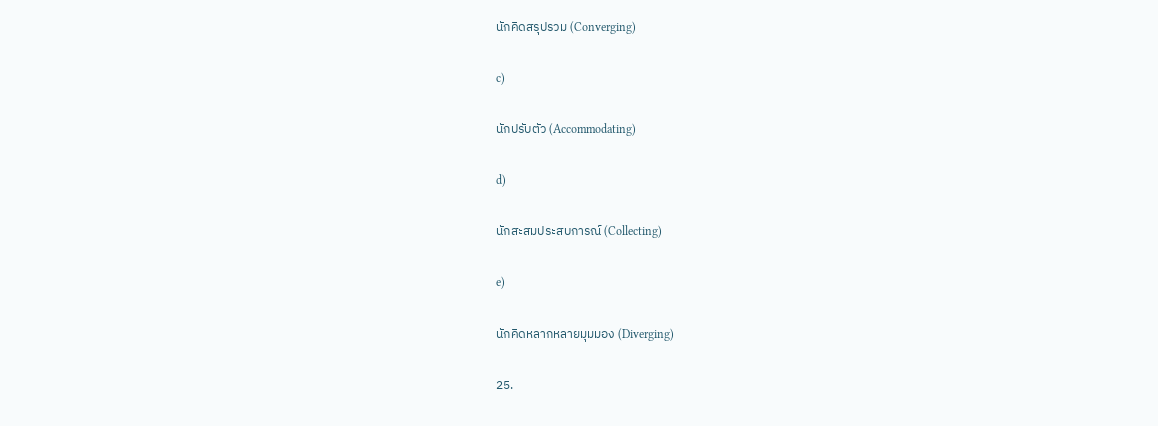นักคิดสรุปรวม (Converging)

c)

นักปรับตัว (Accommodating)

d)

นักสะสมประสบการณ์ (Collecting)

e)

นักคิดหลากหลายมุมมอง (Diverging)

25.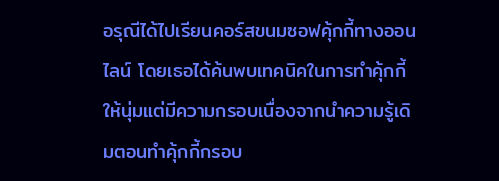อรุณีได้ไปเรียนคอร์สขนมซอฟคุ้กกี้ทางออนไลน์ โดยเธอได้ค้นพบเทคนิคในการทำคุ้กกี้ให้นุ่มแต่มีความกรอบเนื่องจากนำความรู้เดิมตอนทำคุ้กกี้กรอบ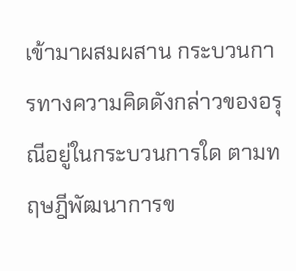เข้ามาผสมผสาน กระบวนการทางความคิดดังกล่าวของอรุณีอยู่ในกระบวนการใด ตามทฤษฎีพัฒนาการข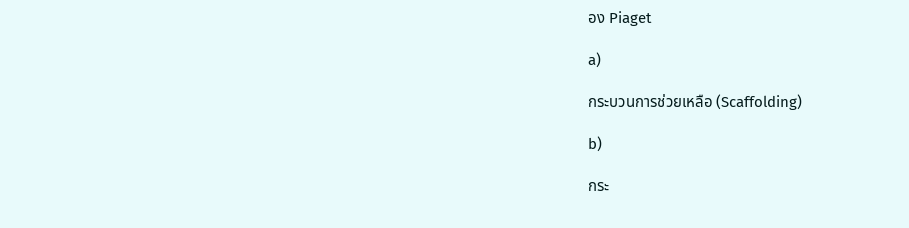อง Piaget

a)

กระบวนการช่วยเหลือ (Scaffolding)

b)

กระ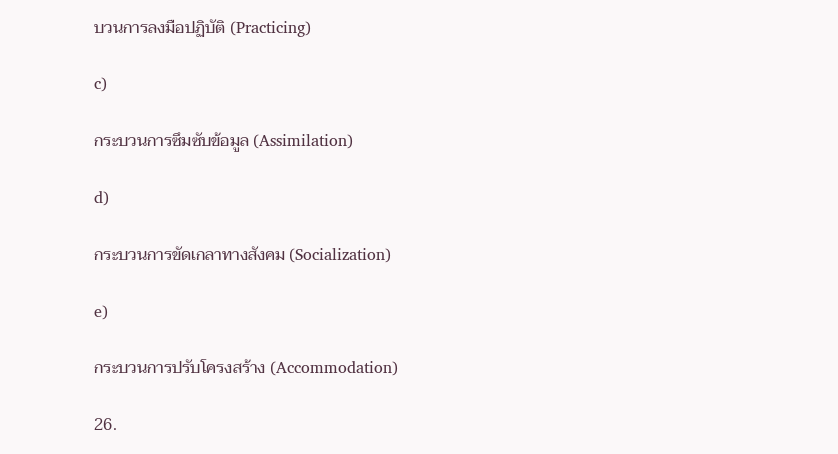บวนการลงมือปฏิบัติ (Practicing)

c)

กระบวนการซึมซับข้อมูล (Assimilation)

d)

กระบวนการขัดเกลาทางสังคม (Socialization)

e)

กระบวนการปรับโครงสร้าง (Accommodation)

26.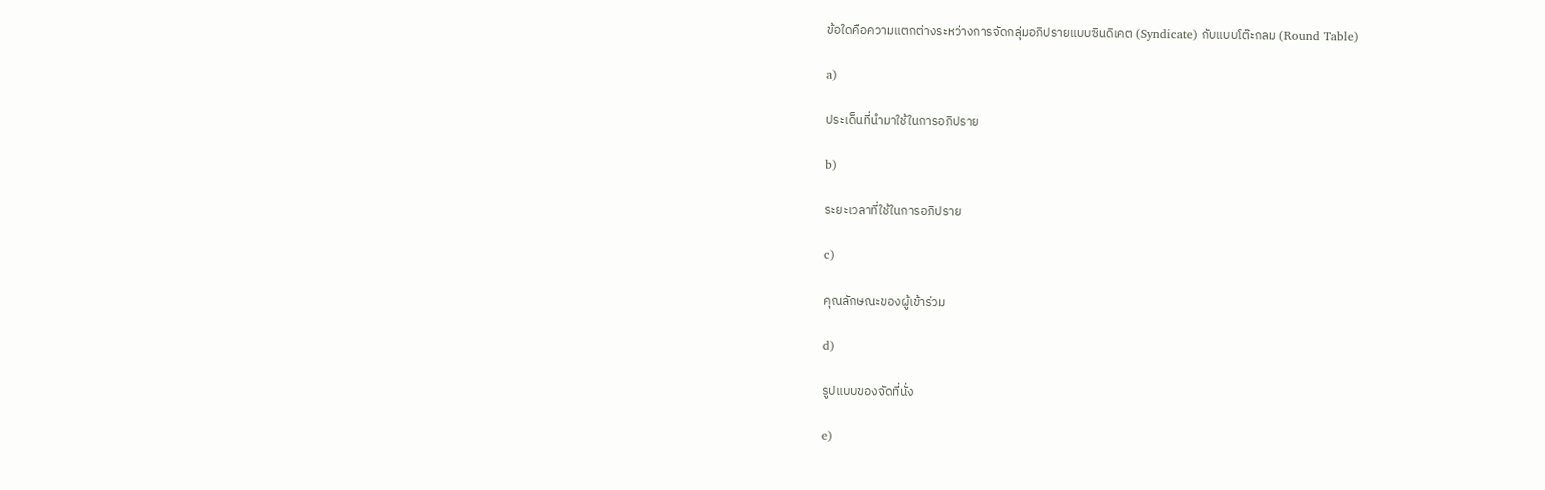ข้อใดคือความแตกต่างระหว่างการจัดกลุ่มอภิปรายแบบซินดิเคต (Syndicate) กับแบบโต๊ะกลม (Round Table)

a)

ประเด็นที่นำมาใช้ในการอภิปราย

b)

ระยะเวลาที่ใช้ในการอภิปราย

c)

คุณลักษณะของผู้เข้าร่วม

d)

รูปแบบของจัดที่นั่ง

e)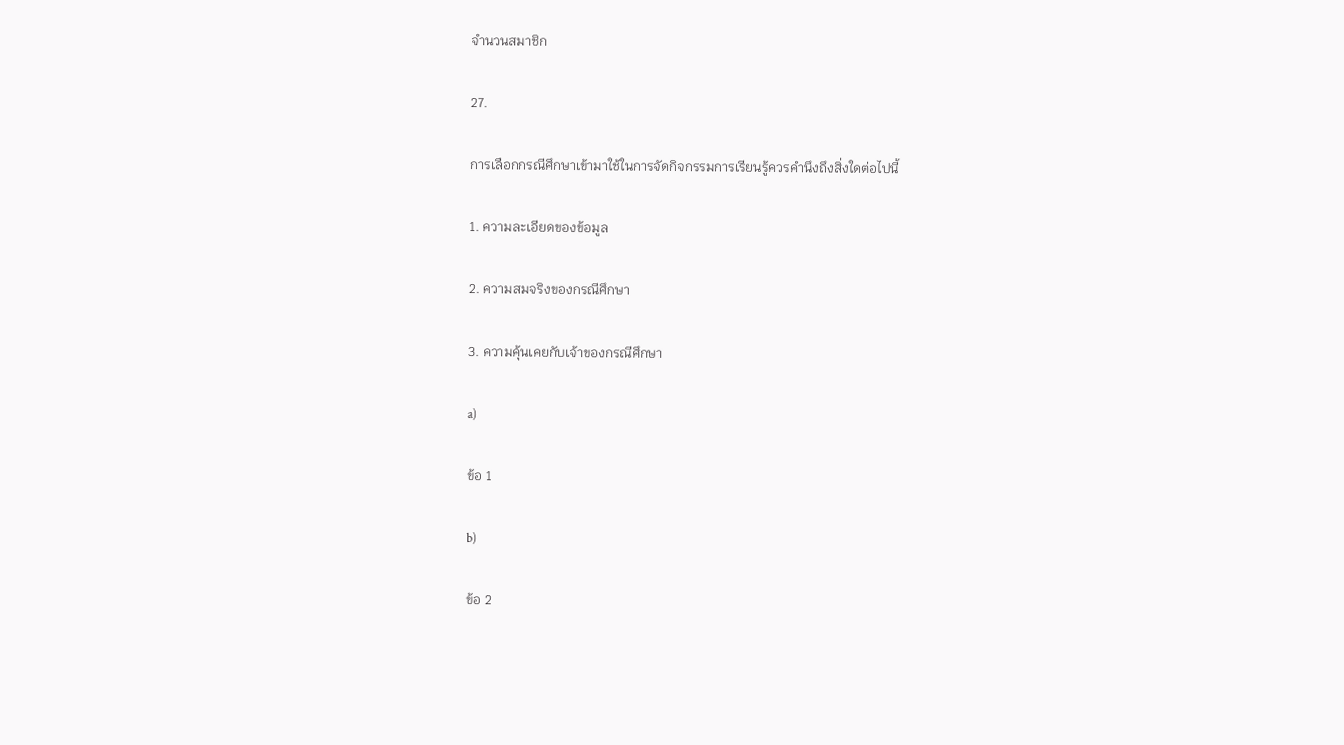จำนวนสมาชิก

27.

การเลือกกรณีศึกษาเข้ามาใช้ในการจัดกิจกรรมการเรียนรู้ควรคำนึงถึงสิ่งใดต่อไปนี้

1. ความละเอียดของข้อมูล

2. ความสมจริงของกรณีศึกษา

3. ความคุ้นเคยกับเจ้าของกรณีศึกษา

a)

ข้อ 1

b)

ข้อ 2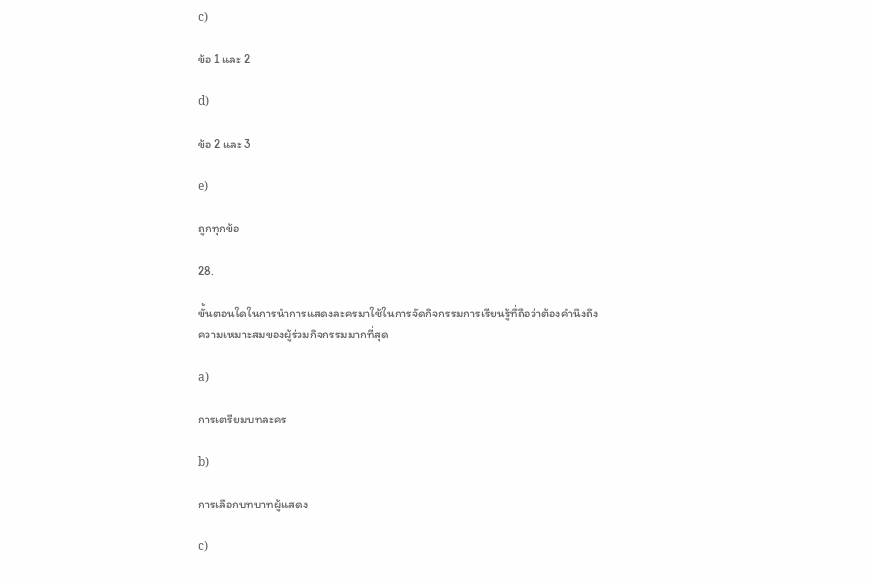c)

ข้อ 1 และ 2

d)

ข้อ 2 และ 3

e)

ถูกทุกข้อ

28.

ขั้นตอนใดในการนำการแสดงละครมาใช้ในการจัดกิจกรรมการเรียนรู้ทื่ถือว่าต้องคำนึงถึงความเหมาะสมของผู้ร่วมกิจกรรมมากที่สุด

a)

การเตรียมบทละคร

b)

การเลือกบทบาทผู้แสดง

c)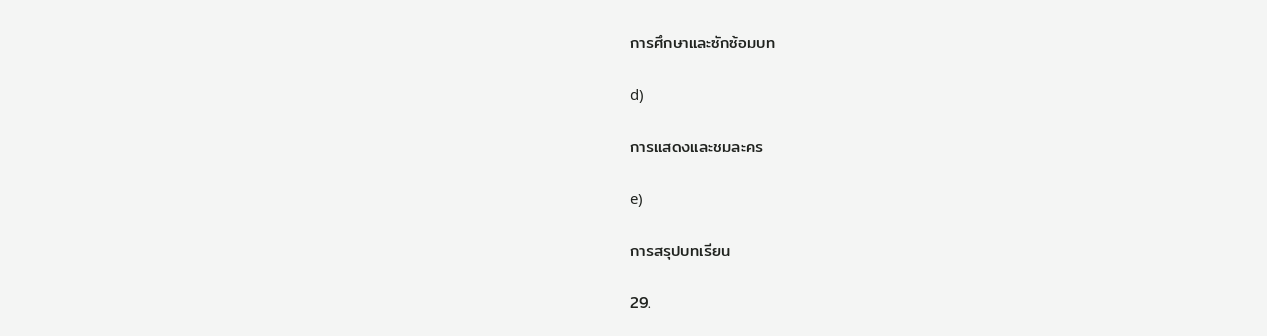การศึกษาและซักซ้อมบท

d)

การแสดงและชมละคร

e)

การสรุปบทเรียน

29.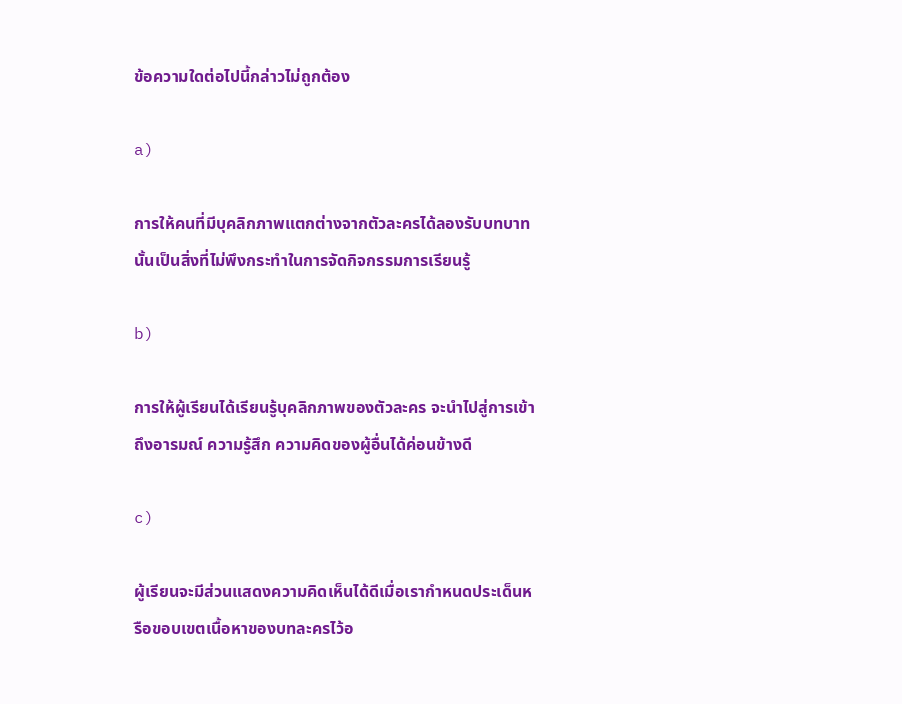ข้อความใดต่อไปนี้กล่าวไม่ถูกต้อง

a)

การให้คนที่มีบุคลิกภาพแตกต่างจากตัวละครได้ลองรับบทบาทนั้นเป็นสิ่งที่ไม่พึงกระทำในการจัดกิจกรรมการเรียนรู้

b)

การให้ผู้เรียนได้เรียนรู้บุคลิกภาพของตัวละคร จะนำไปสู่การเข้าถึงอารมณ์ ความรู้สึก ความคิดของผู้อื่นได้ค่อนข้างดี

c)

ผู้เรียนจะมีส่วนแสดงความคิดเห็นได้ดีเมื่อเรากำหนดประเด็นหรือขอบเขตเนื้อหาของบทละครไว้อ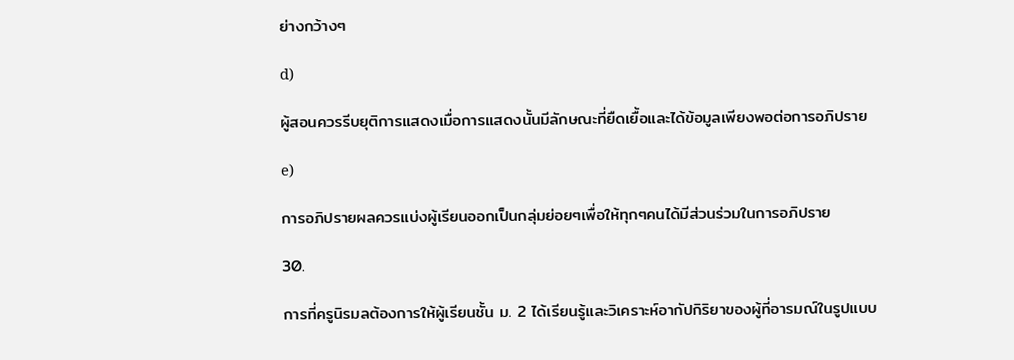ย่างกว้างๆ

d)

ผู้สอนควรรีบยุติการแสดงเมื่อการแสดงนั้นมีลักษณะที่ยืดเยื้อและได้ข้อมูลเพียงพอต่อการอภิปราย

e)

การอภิปรายผลควรแบ่งผู้เรียนออกเป็นกลุ่มย่อยๆเพื่อให้ทุกๆคนได้มีส่วนร่วมในการอภิปราย

30.

การที่ครูนิรมลต้องการให้ผู้เรียนชั้น ม. 2 ได้เรียนรู้และวิเคราะห์อากัปกิริยาของผู้ที่อารมณ์ในรูปแบบ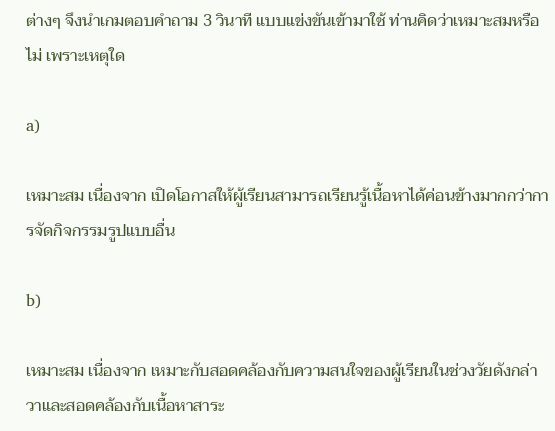ต่างๆ จึงนำเกมตอบคำถาม 3 วินาที แบบแข่งขันเข้ามาใช้ ท่านคิดว่าเหมาะสมหรือไม่ เพราะเหตุใด

a)

เหมาะสม เนื่องจาก เปิดโอกาสให้ผู้เรียนสามารถเรียนรู้เนื้อหาได้ค่อนข้างมากกว่าการจัดกิจกรรมรูปแบบอื่น

b)

เหมาะสม เนื่องจาก เหมาะกับสอดคล้องกับความสนใจของผู้เรียนในช่วงวัยดังกล่าวาและสอดคล้องกับเนื้อหาสาระ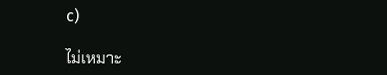c)

ไม่เหมาะ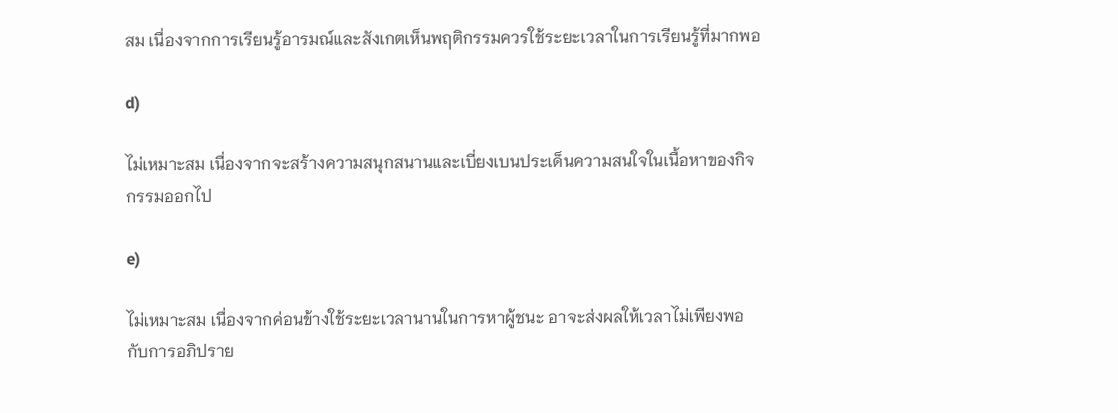สม เนื่องจากการเรียนรู้อารมณ์และสังเกตเห็นพฤติกรรมควรใช้ระยะเวลาในการเรียนรู้ที่มากพอ

d)

ไม่เหมาะสม เนื่องจากจะสร้างความสนุกสนานและเบี่ยงเบนประเด็นความสนใจในเนื้อหาของกิจกรรมออกไป

e)

ไม่เหมาะสม เนื่องจากค่อนข้างใช้ระยะเวลานานในการหาผู้ชนะ อาจะส่งผลให้เวลาไม่เพียงพอกับการอภิปราย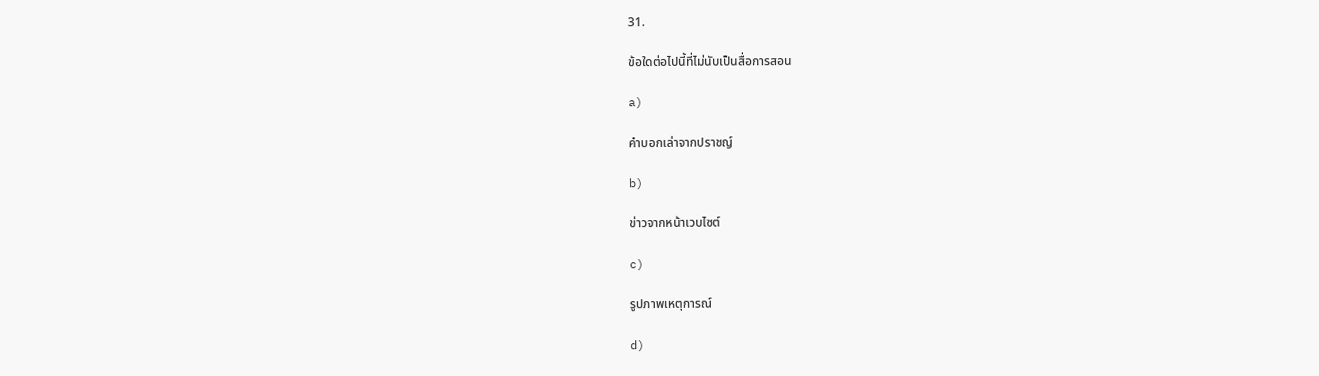31.

ข้อใดต่อไปนี้ที่ไม่นับเป็นสื่อการสอน

a)

คำบอกเล่าจากปราชญ์

b)

ข่าวจากหน้าเวบไซต์

c)

รูปภาพเหตุการณ์

d)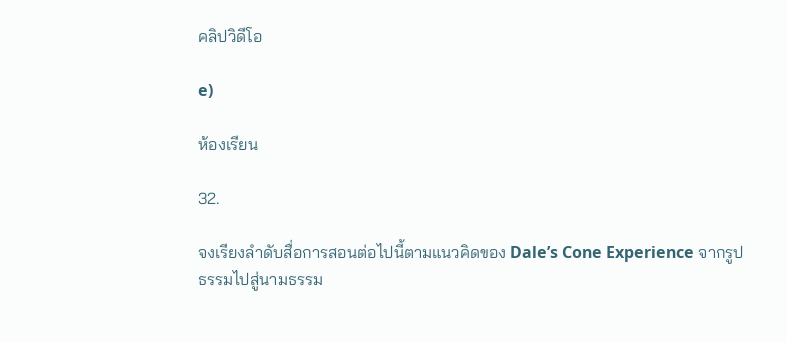คลิปวิดีโอ

e)

ห้องเรียน

32.

จงเรียงลำดับสื่อการสอนต่อไปนี้ตามแนวคิดของ Dale’s Cone Experience จากรูปธรรมไปสู่นามธรรม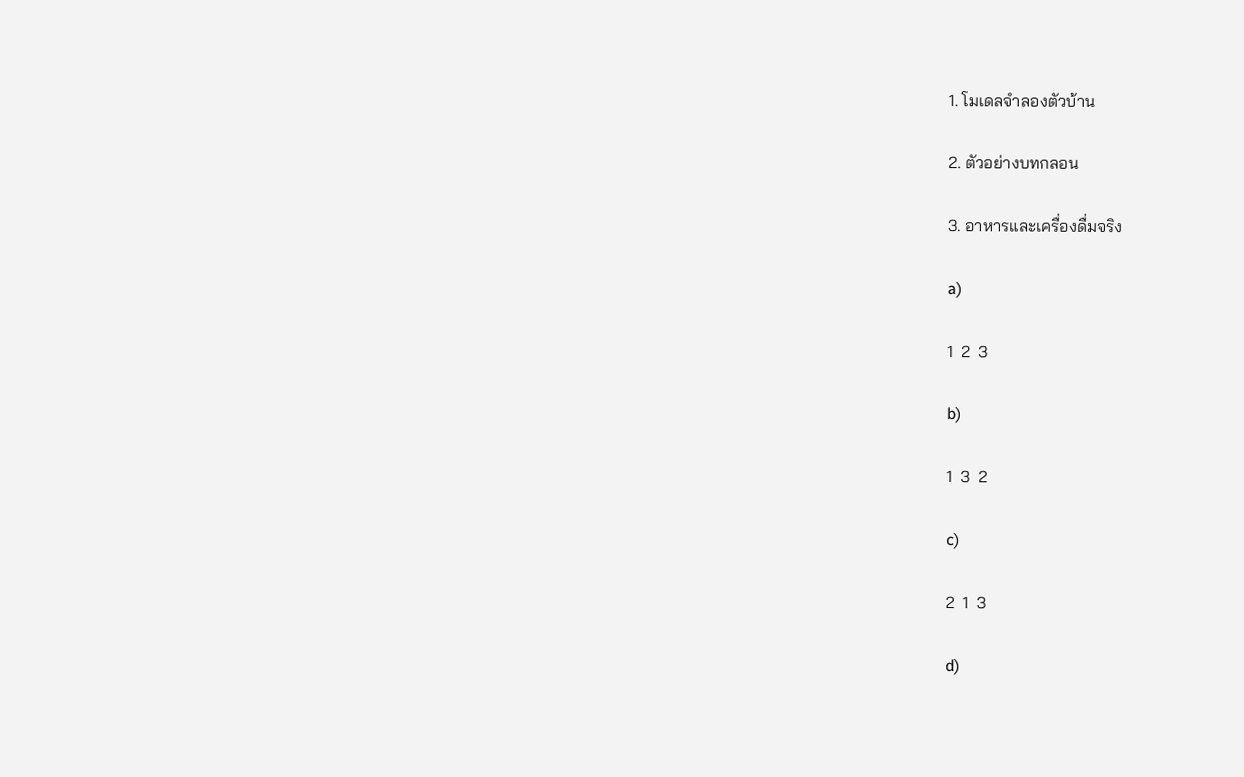1. โมเดลจำลองตัวบ้าน

2. ตัวอย่างบทกลอน

3. อาหารและเครื่องดื่มจริง

a)

1  2  3

b)

1  3  2

c)

2  1  3

d)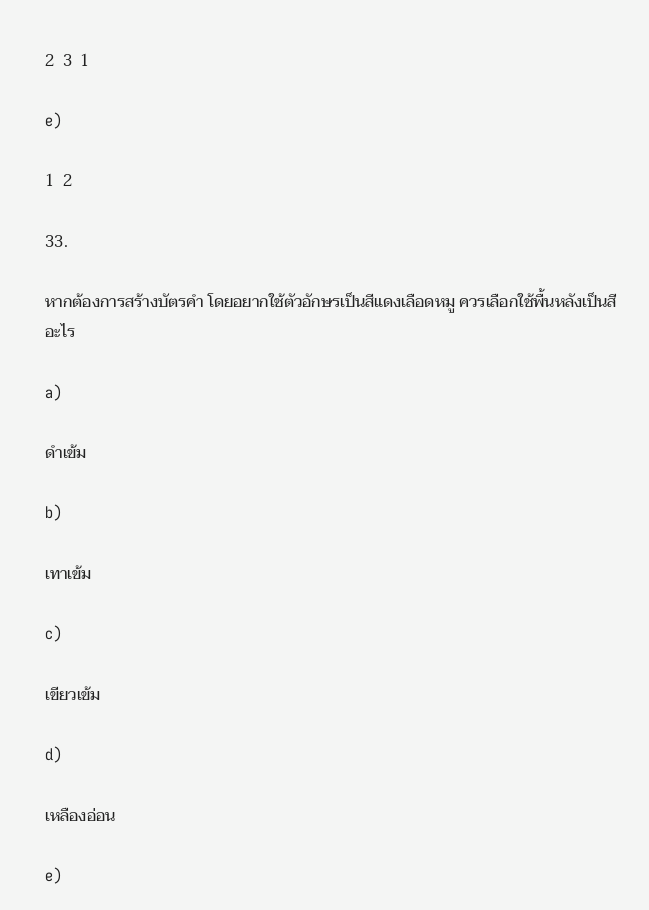2  3  1

e)

1  2

33.

หากต้องการสร้างบัตรคำ โดยอยากใช้ตัวอักษรเป็นสีแดงเลือดหมู ควรเลือกใช้พื้นหลังเป็นสีอะไร

a)

ดำเข้ม

b)

เทาเข้ม

c)

เขียวเข้ม

d)

เหลืองอ่อน

e)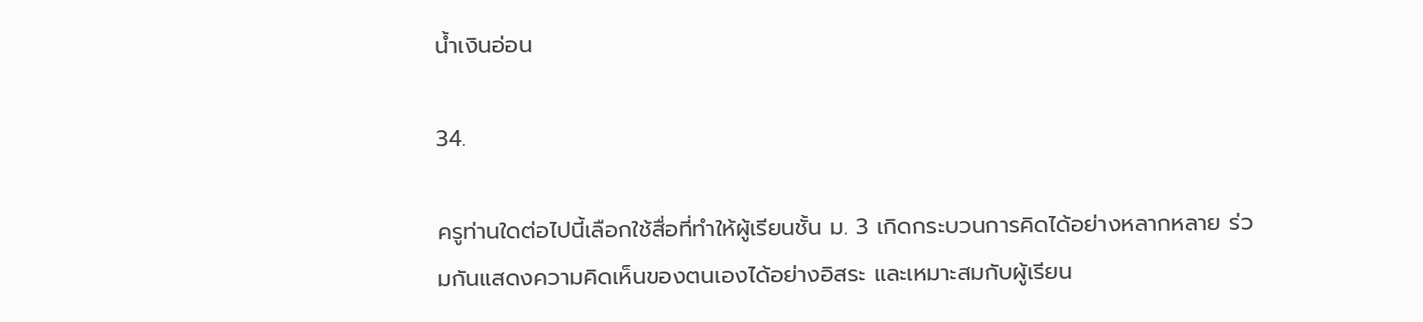น้ำเงินอ่อน

34.

ครูท่านใดต่อไปนี้เลือกใช้สื่อที่ทำให้ผู้เรียนชั้น ม. 3 เกิดกระบวนการคิดได้อย่างหลากหลาย ร่วมกันแสดงความคิดเห็นของตนเองได้อย่างอิสระ และเหมาะสมกับผู้เรียน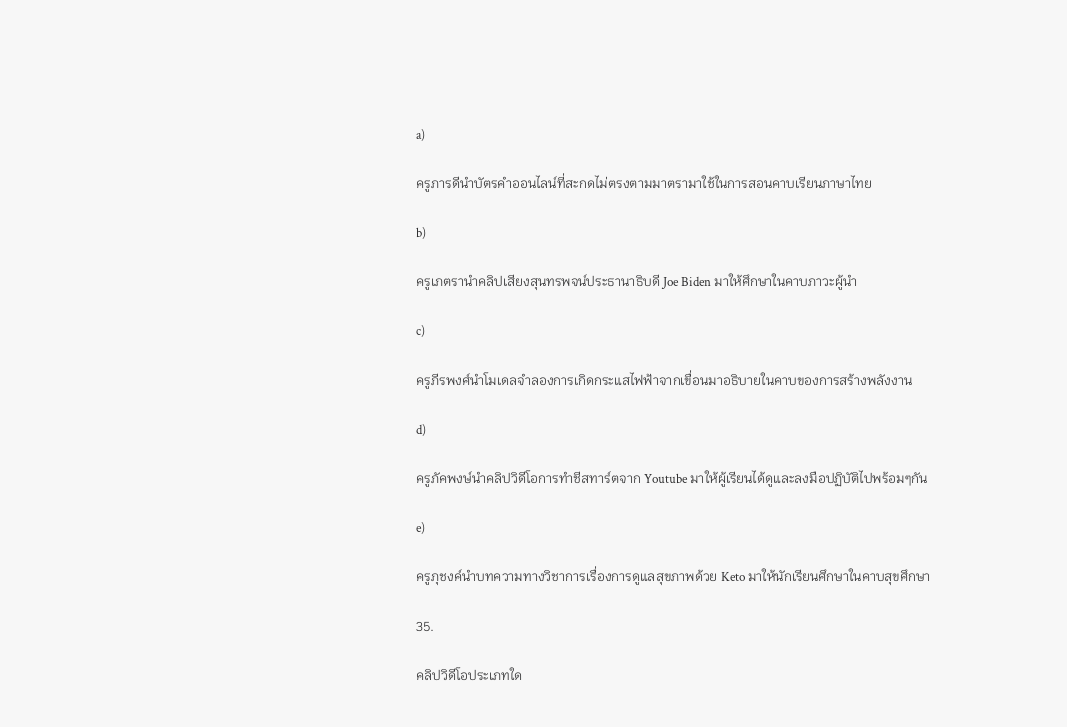a)

ครูภารดีนำบัตรคำออนไลน์ที่สะกดไม่ตรงตามมาตรามาใช้ในการสอนคาบเรียนภาษาไทย

b)

ครูเภตรานำคลิปเสียงสุนทรพจน์ประธานาธิบดี Joe Biden มาให้ศึกษาในคาบภาวะผู้นำ

c)

ครูภีรพงศ์นำโมเดลจำลองการเกิดกระแสไฟฟ้าจากเขื่อนมาอธิบายในคาบของการสร้างพลังงาน

d)

ครูภัคพงษ์นำคลิปวิดีโอการทำชีสทาร์ตจาก Youtube มาให้ผู้เรียนได้ดูและลงมือปฏิบัติไปพร้อมๆกัน

e)

ครูภุชงค์นำบทความทางวิชาการเรื่องการดูแลสุขภาพด้วย Keto มาให้นักเรียนศึกษาในคาบสุขศึกษา

35.

คลิปวิดีโอประเภทใด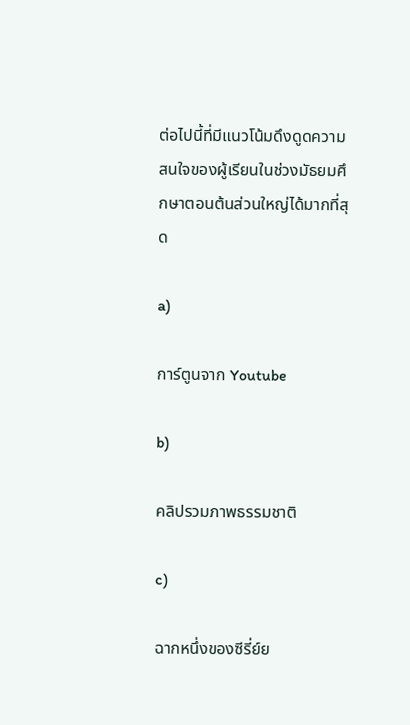ต่อไปนี้ที่มีแนวโน้มดึงดูดความสนใจของผู้เรียนในช่วงมัธยมศึกษาตอนต้นส่วนใหญ่ได้มากที่สุด

a)

การ์ตูนจาก Youtube

b)

คลิปรวมภาพธรรมชาติ

c)

ฉากหนึ่งของซีรี่ย์ย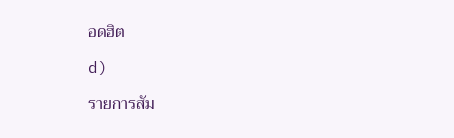อดฮิต

d)

รายการสัม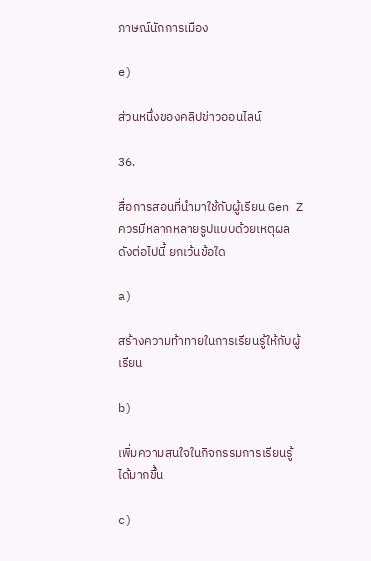ภาษณ์นักการเมือง

e)

ส่วนหนึ่งของคลิปข่าวออนไลน์

36.

สื่อการสอนที่นำมาใช้กับผู้เรียน Gen Z ควรมีหลากหลายรูปแบบด้วยเหตุผลดังต่อไปนี้ ยกเว้นข้อใด

a)

สร้างความท้าทายในการเรียนรู้ให้กับผู้เรียน

b)

เพิ่มความสนใจในกิจกรรมการเรียนรู้ได้มากขึ้น

c)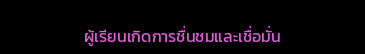ผู้เรียนเกิดการชื่นชมและเชื่อมั่น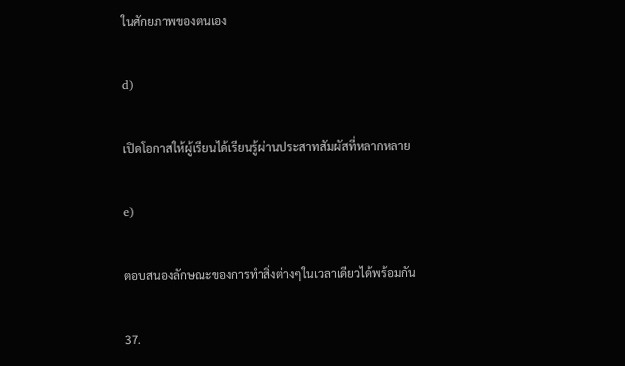ในศักยภาพของตนเอง

d)

เปิดโอกาสให้ผู้เรียนได้เรียนรู้ผ่านประสาทสัมผัสที่หลากหลาย

e)

ตอบสนองลักษณะของการทำสิ่งต่างๆในเวลาเดียวได้พร้อมกัน

37.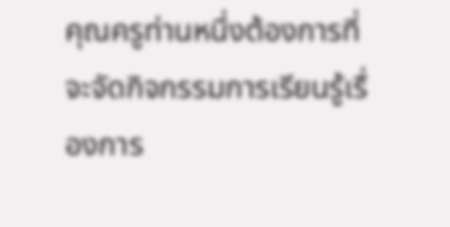คุณครูท่านหนึ่งต้องการที่จะจัดกิจกรรมการเรียนรู้เรื่องการ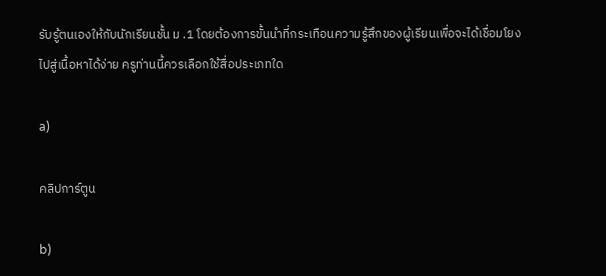รับรู้ตนเองให้กับนักเรียนชั้น ม .1 โดยต้องการขั้นนำที่กระเทือนความรู้สึกของผู้เรียนเพื่อจะได้เชื่อมโยงไปสู่เนื้อหาได้ง่าย ครูท่านนี้ควรเลือกใช้สื่อประเภทใด

a)

คลิปการ์ตูน

b)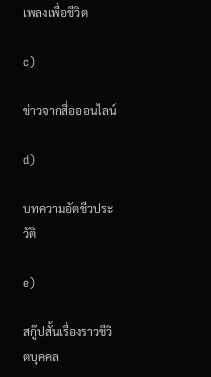เพลงเพื่อชีวิต

c)

ข่าวจากสื่อออนไลน์

d)

บทความอัตชีวประวัติ

e)

สกู๊ปสั้นเรื่องราวชีวิตบุคคล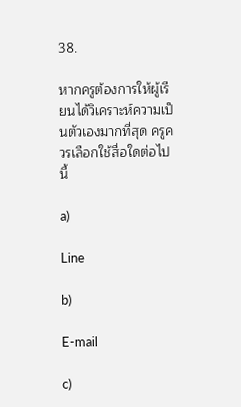38.

หากครูต้องการให้ผู้เรียนได้วิเคราะห์ความเป็นตัวเองมากที่สุด ครูควรเลือกใช้สื่อใดต่อไปนี้

a)

Line

b)

E-mail

c)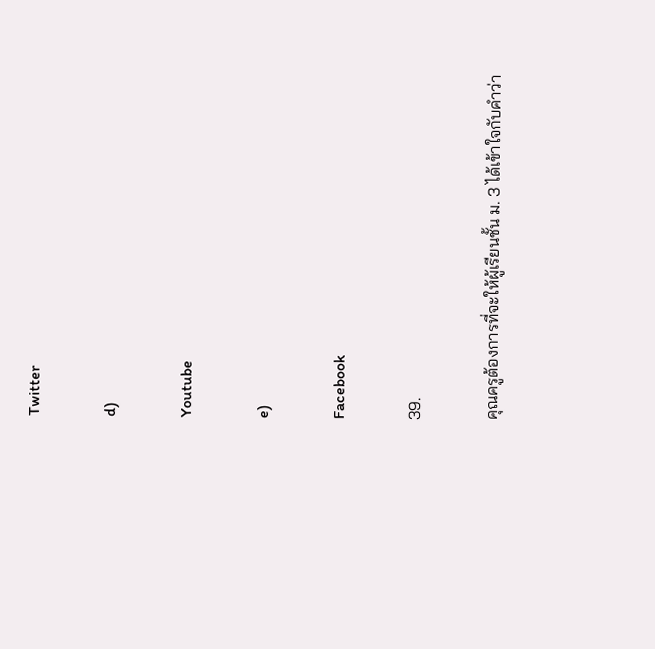Twitter

d)

Youtube

e)

Facebook

39.

คุณครูต้องการที่จะให้ผู้เรียนชั้น ม. 3 ได้เข้าใจกับคำว่า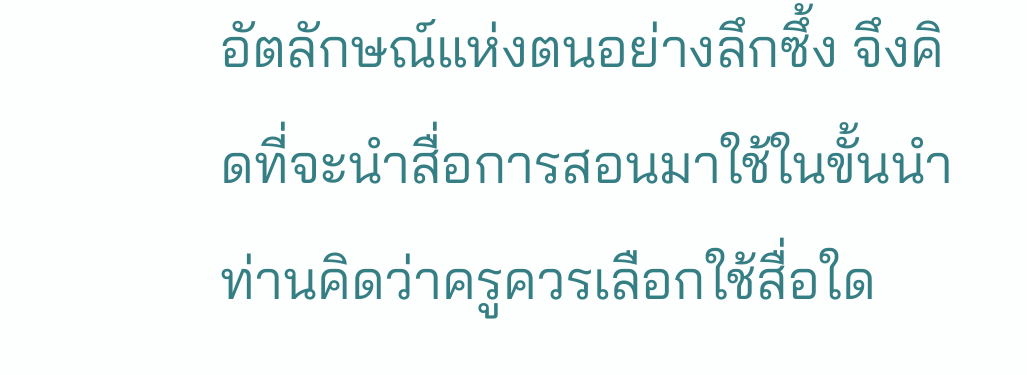อัตลักษณ์แห่งตนอย่างลึกซึ้ง จึงคิดที่จะนำสื่อการสอนมาใช้ในขั้นนำ ท่านคิดว่าครูควรเลือกใช้สื่อใด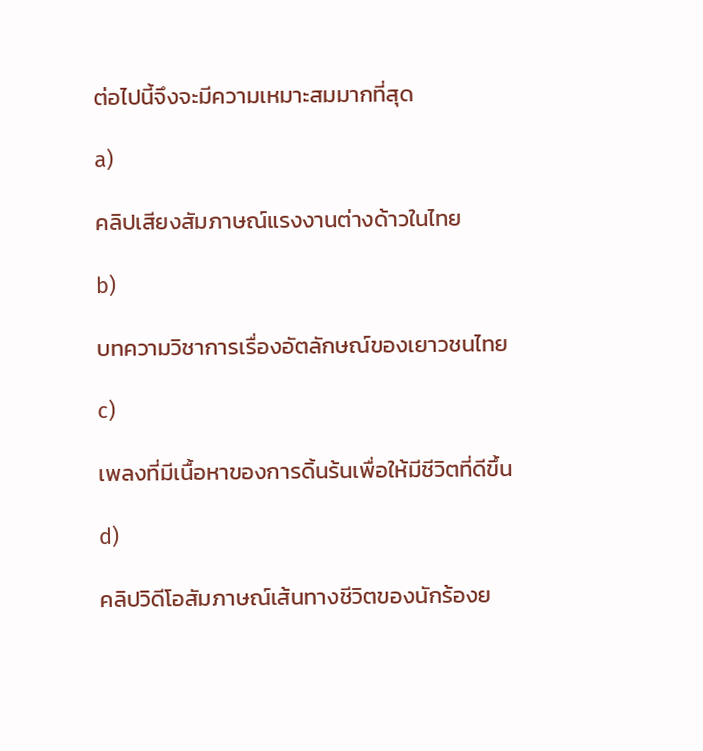ต่อไปนี้จึงจะมีความเหมาะสมมากที่สุด

a)

คลิปเสียงสัมภาษณ์แรงงานต่างด้าวในไทย

b)

บทความวิชาการเรื่องอัตลักษณ์ของเยาวชนไทย

c)

เพลงที่มีเนื้อหาของการดิ้นร้นเพื่อให้มีชีวิตที่ดีขึ้น

d)

คลิปวิดีโอสัมภาษณ์เส้นทางชีวิตของนักร้องย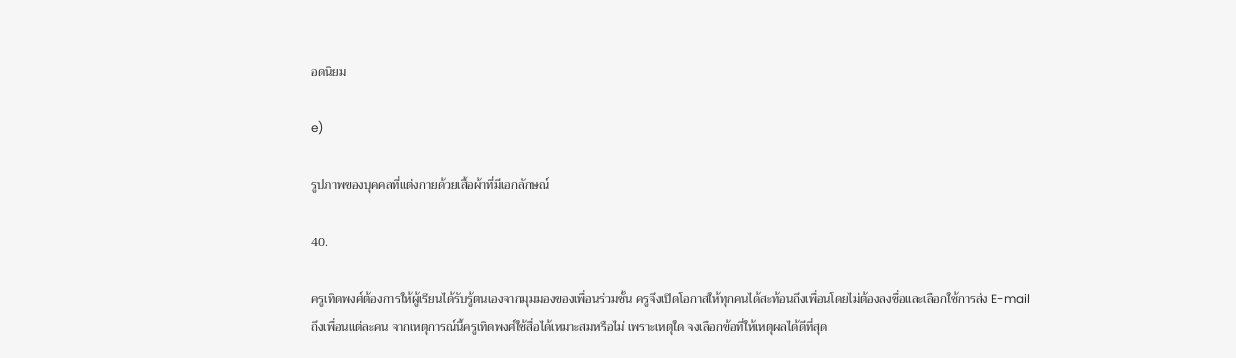อดนิยม

e)

รูปภาพของบุคคลที่แต่งกายด้วยเสื้อผ้าที่มีเอกลักษณ์

40.

ครูเทิดพงศ์ต้องการให้ผู้เรียนได้รับรู้ตนเองจากมุมมองของเพื่อนร่วมชั้น ครูจึงเปิดโอกาสให้ทุกคนได้สะท้อนถึงเพื่อนโดยไม่ต้องลงชื่อและเลือกใช้การส่ง E-mail ถึงเพื่อนแต่ละคน จากเหตุการณ์นี้ครูเทิดพงศ์ใช้สื่อได้เหมาะสมหรือไม่ เพราะเหตุใด จงเลือกข้อที่ให้เหตุผลได้ดีที่สุด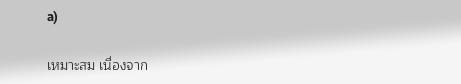a)

เหมาะสม เนื่องจาก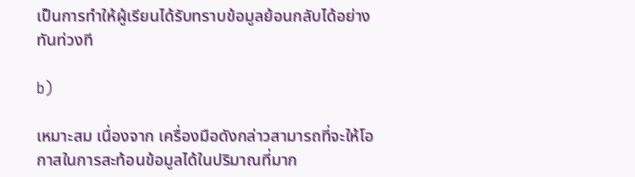เป็นการทำให้ผู้เรียนได้รับทราบข้อมูลย้อนกลับได้อย่างทันท่วงที

b)

เหมาะสม เนื่องจาก เครื่องมือดังกล่าวสามารถที่จะให้โอกาสในการสะท้อนข้อมูลได้ในปริมาณที่มาก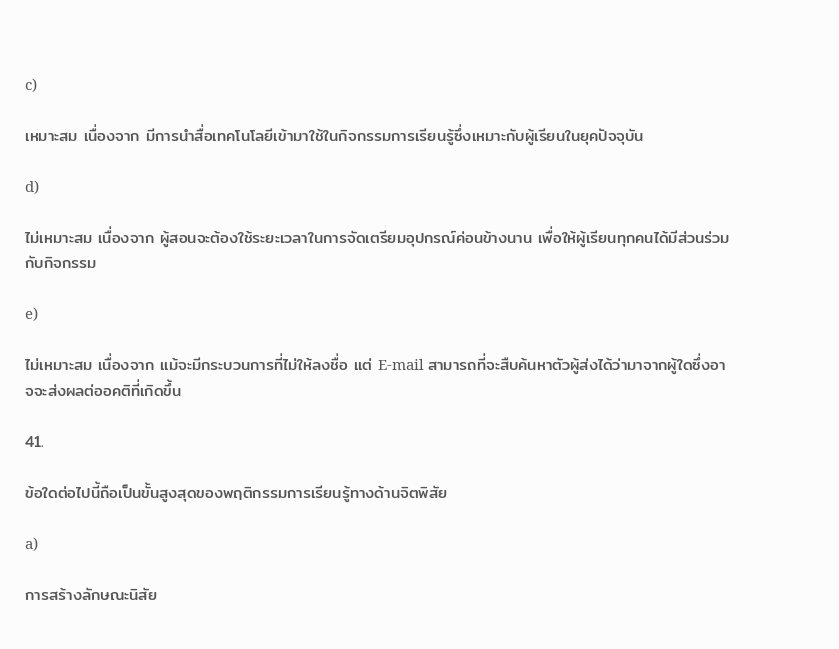c)

เหมาะสม เนื่องจาก มีการนำสื่อเทคโนโลยีเข้ามาใช้ในกิจกรรมการเรียนรู้ซึ่งเหมาะกับผู้เรียนในยุคปัจจุบัน

d)

ไม่เหมาะสม เนื่องจาก ผู้สอนจะต้องใช้ระยะเวลาในการจัดเตรียมอุปกรณ์ค่อนข้างนาน เพื่อให้ผู้เรียนทุกคนได้มีส่วนร่วมกับกิจกรรม

e)

ไม่เหมาะสม เนื่องจาก แม้จะมีกระบวนการที่ไม่ให้ลงชื่อ แต่ E-mail สามารถที่จะสืบค้นหาตัวผู้ส่งได้ว่ามาจากผู้ใดซึ่งอาจจะส่งผลต่ออคติที่เกิดขึ้น

41.

ข้อใดต่อไปนี้ถือเป็นขั้นสูงสุดของพฤติกรรมการเรียนรู้ทางด้านจิตพิสัย

a)

การสร้างลักษณะนิสัย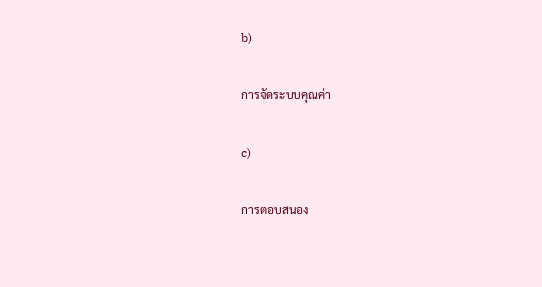b)

การจัดระบบคุณค่า

c)

การตอบสนอง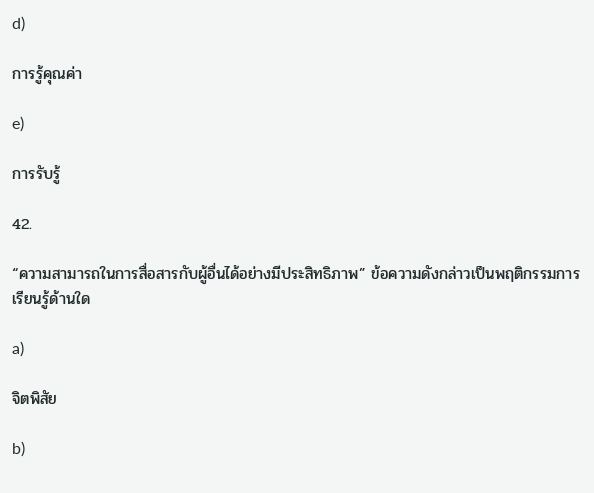d)

การรู้คุณค่า

e)

การรับรู้

42.

“ความสามารถในการสื่อสารกับผู้อื่นได้อย่างมีประสิทธิภาพ” ข้อความดังกล่าวเป็นพฤติกรรมการเรียนรู้ด้านใด

a)

จิตพิสัย

b)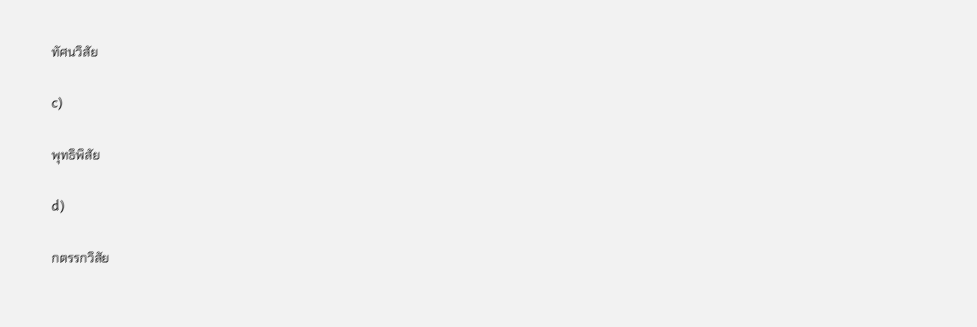ทัศนวิสัย

c)

พุทธิพิสัย

d)

กตรรกวิสัย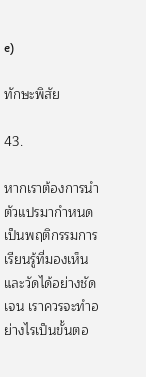e)

ทักษะพิสัย

43.

หากเราต้องการนำตัวแปรมากำหนดเป็นพฤติกรรมการเรียนรู้ที่มองเห็นและวัดได้อย่างชัดเจน เราควรจะทำอย่างไรเป็นขั้นตอ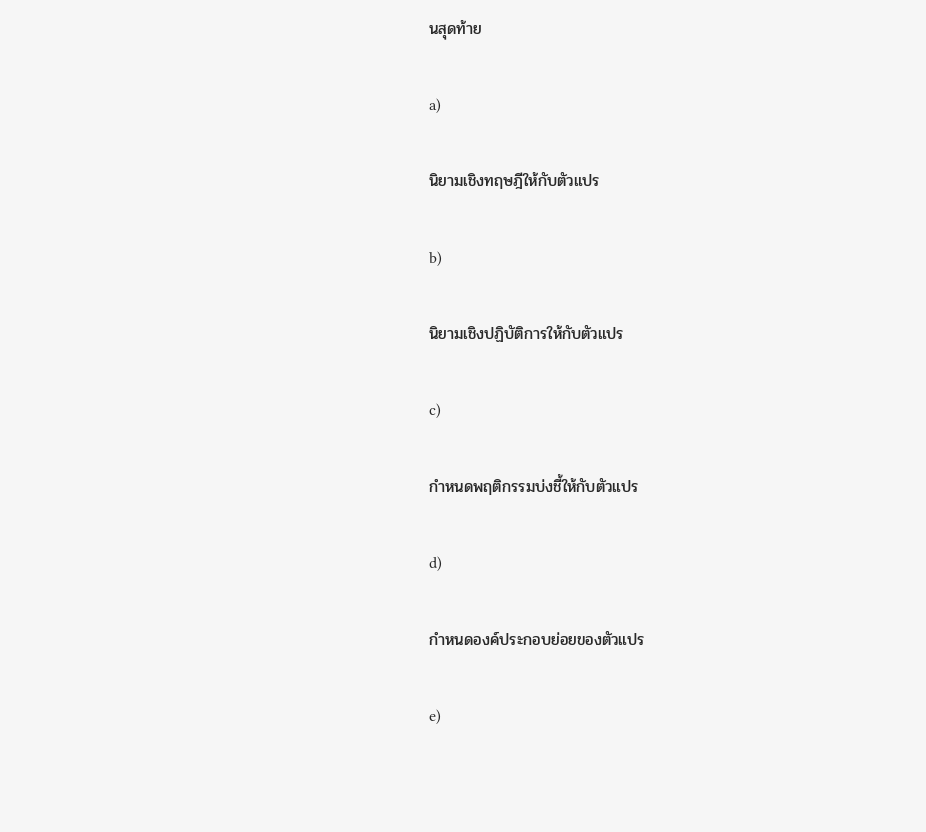นสุดท้าย

a)

นิยามเชิงทฤษฎีให้กับตัวแปร

b)

นิยามเชิงปฏิบัติการให้กับตัวแปร

c)

กำหนดพฤติกรรมบ่งชี้ให้กับตัวแปร

d)

กำหนดองค์ประกอบย่อยของตัวแปร

e)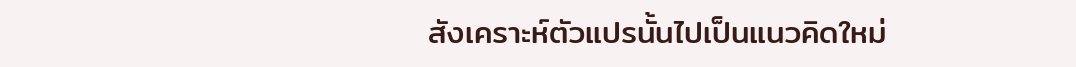สังเคราะห์ตัวแปรนั้นไปเป็นแนวคิดใหม่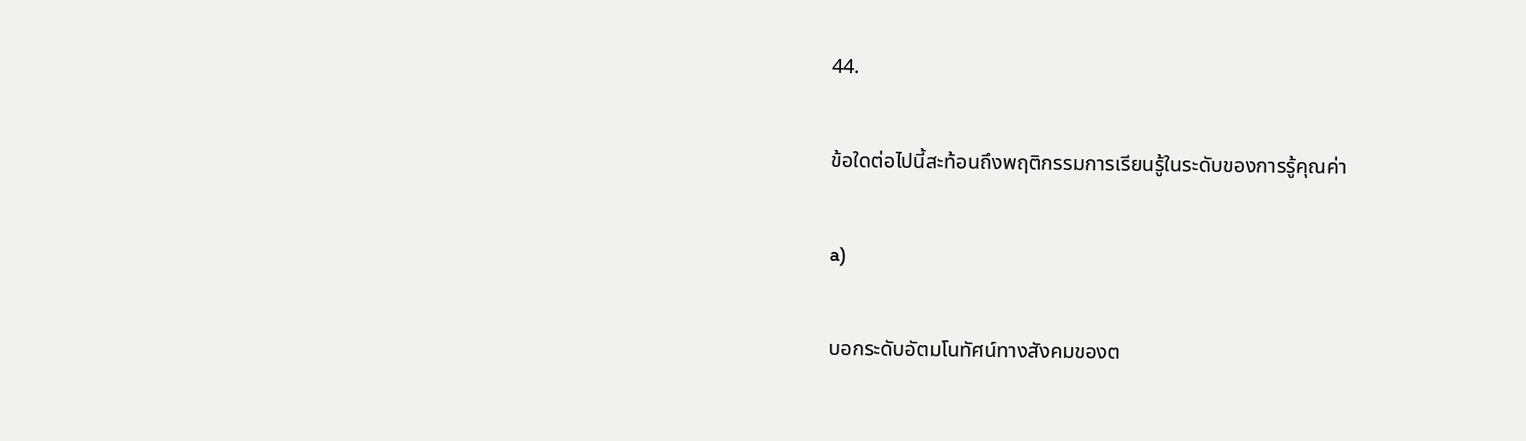44.

ข้อใดต่อไปนี้สะท้อนถึงพฤติกรรมการเรียนรู้ในระดับของการรู้คุณค่า

a)

บอกระดับอัตมโนทัศน์ทางสังคมของต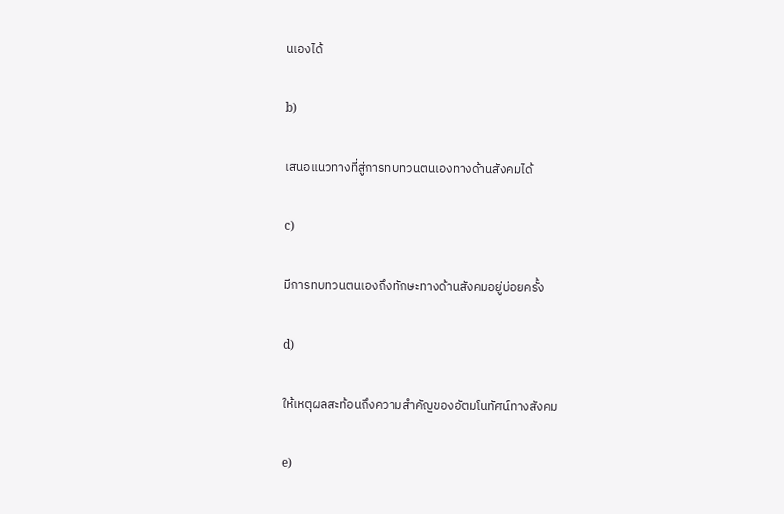นเองได้

b)

เสนอแนวทางที่สู่การทบทวนตนเองทางด้านสังคมได้

c)

มีการทบทวนตนเองถึงทักษะทางด้านสังคมอยู่บ่อยครั้ง

d)

ให้เหตุผลสะท้อนถึงความสำคัญของอัตมโนทัศน์ทางสังคม

e)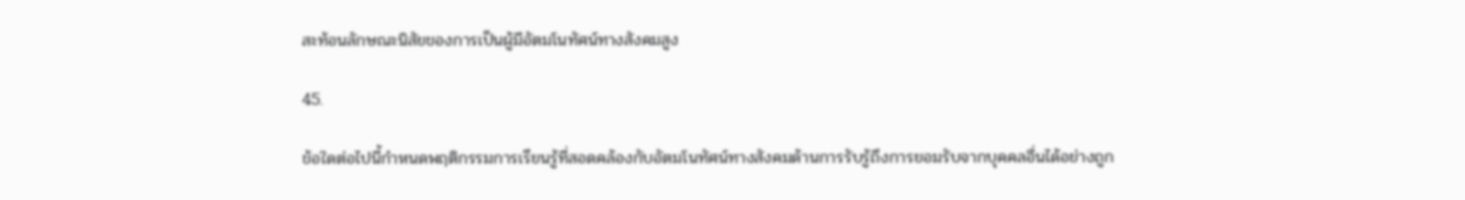สะท้อนลักษณะนิสัยของการเป็นผู้มีอัตมโนทัศน์ทางสังคมสูง

45.

ข้อใดต่อไปนี้กำหนดพฤติกรรมการเรียนรู้ที่สอดคล้องกับอัตมโนทัศน์ทางสังคมด้านการรับรู้ถึงการยอมรับจากบุคคลอื่นได้อย่างถูก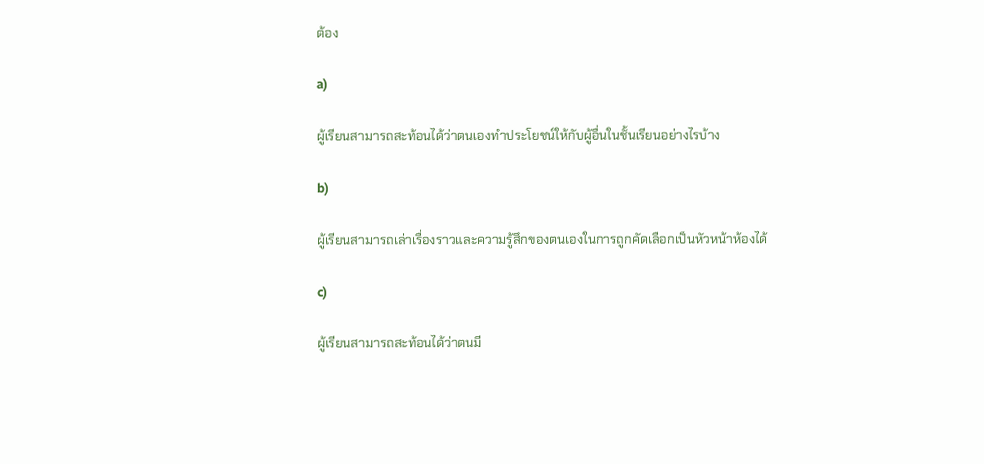ต้อง

a)

ผู้เรียนสามารถสะท้อนได้ว่าตนเองทำประโยชน์ให้กับผู้อื่นในชั้นเรียนอย่างไรบ้าง

b)

ผู้เรียนสามารถเล่าเรื่องราวและความรู้สึกของตนเองในการถูกคัดเลือกเป็นหัวหน้าห้องได้

c)

ผู้เรียนสามารถสะท้อนได้ว่าตนมี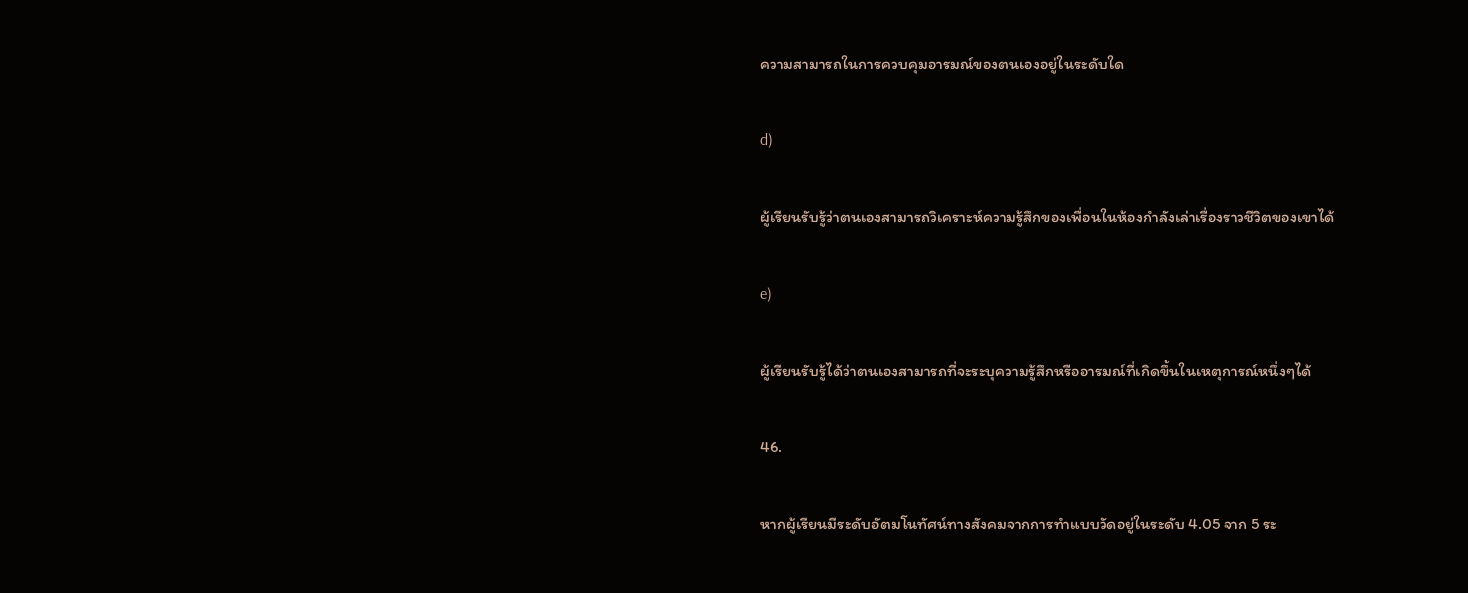ความสามารถในการควบคุมอารมณ์ของตนเองอยู่ในระดับใด

d)

ผู้เรียนรับรู้ว่าตนเองสามารถวิเคราะห์ความรู้สึกของเพื่อนในห้องกำลังเล่าเรื่องราวชีวิตของเขาได้

e)

ผู้เรียนรับรู้ได้ว่าตนเองสามารถที่จะระบุความรู้สึกหรืออารมณ์ที่เกิดขึ้นในเหตุการณ์หนึ่งๆได้

46.

หากผู้เรียนมีระดับอัตมโนทัศน์ทางสังคมจากการทำแบบวัดอยู่ในระดับ 4.05 จาก 5 ระ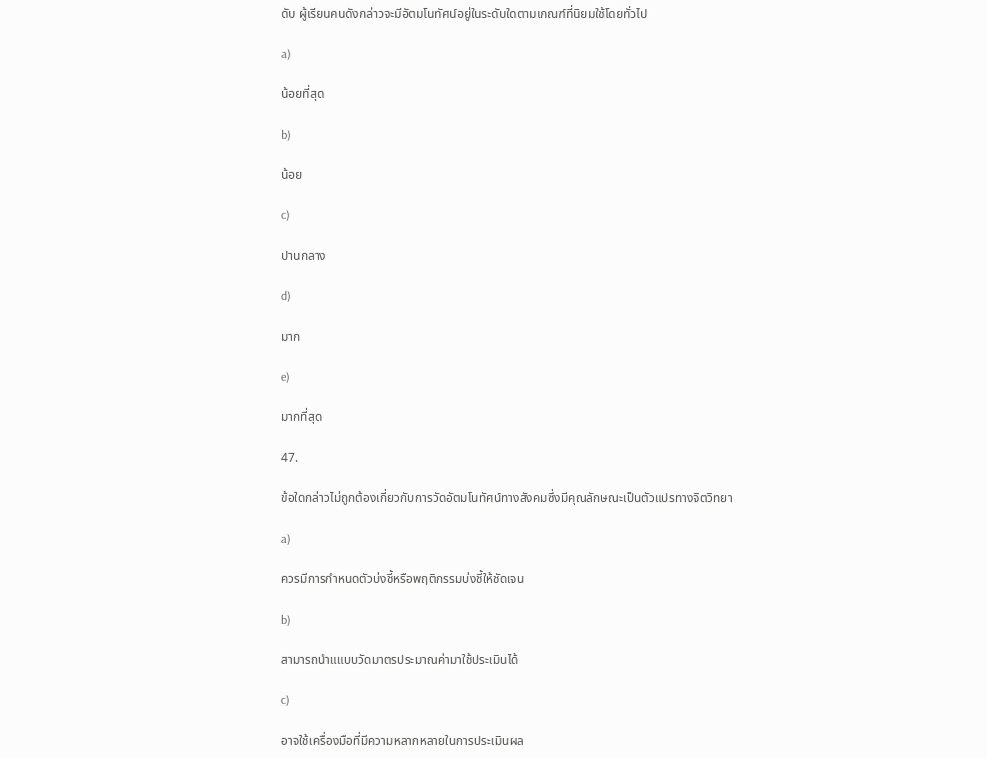ดับ ผู้เรียนคนดังกล่าวจะมีอัตมโนทัศน์อยู่ในระดับใดตามเกณฑ์ที่นิยมใช้โดยทั่วไป

a)

น้อยที่สุด

b)

น้อย

c)

ปานกลาง

d)

มาก

e)

มากที่สุด

47.

ข้อใดกล่าวไม่ถูกต้องเกี่ยวกับการวัดอัตมโนทัศน์ทางสังคมซึ่งมีคุณลักษณะเป็นตัวแปรทางจิตวิทยา

a)

ควรมีการกำหนดตัวบ่งชี้หรือพฤติกรรมบ่งชี้ให้ชัดเจน

b)

สามารถนำแแบบวัดมาตรประมาณค่ามาใช้ประเมินได้

c)

อาจใช้เครื่องมือที่มีความหลากหลายในการประเมินผล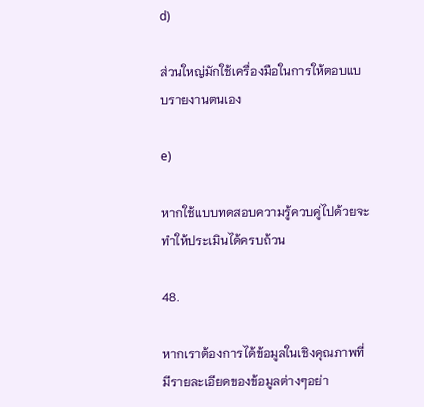d)

ส่วนใหญ่มักใช้เครื่องมือในการให้ตอบแบบรายงานตนเอง

e)

หากใช้แบบทดสอบความรู้ควบคู่ไปด้วยจะทำให้ประเมินได้ครบถ้วน

48.

หากเราต้องการได้ข้อมูลในเชิงคุณภาพที่มีรายละเอียดของข้อมูลต่างๆอย่า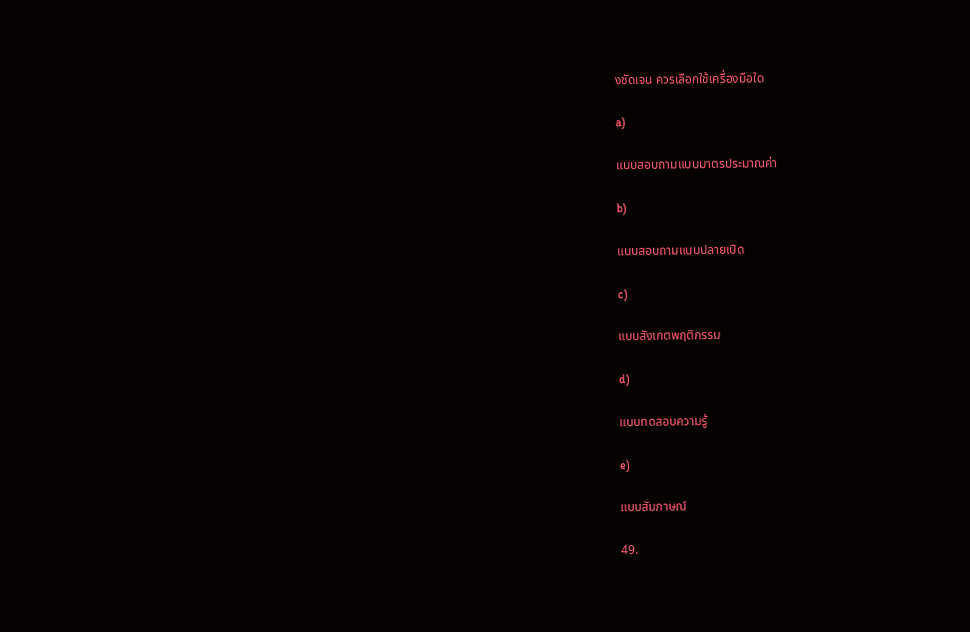งชัดเจน ควรเลือกใช้เครื่องมือใด

a)

แบบสอบถามแบบมาตรประมาณค่า

b)

แบบสอบถามแบบปลายเปิด

c)

แบบสังเกตพฤติกรรม

d)

แบบทดสอบความรู้

e)

แบบสัมภาษณ์

49.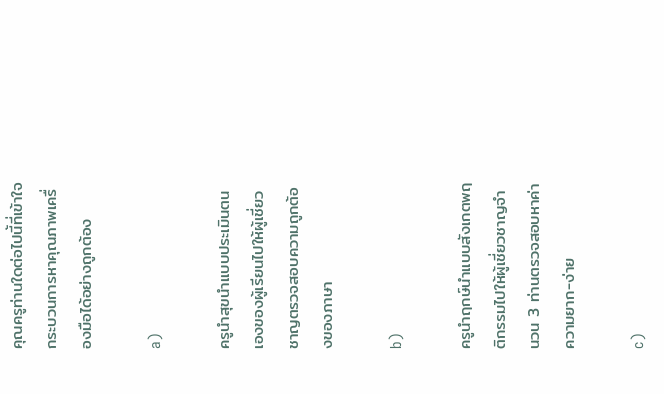คุณครูท่านใดต่อไปนี้ที่เข้าใจกระบวนการหาคุณภาพเครื่องมือได้อย่างถูกต้อง

a)

ครูนำสุขนำแบบประเมินตนเองของผู้เรียนไปให้ผู้เชี่ยวชาญตรวจสอบความถูกต้องของภาษา

b)

ครูนำฤกษ์นำแบบสังเกตพฤติกรรมไปให้ผู้เชี่ยวชาญจำนวน 3 ท่านตรวจสอบหาค่าความยาก-ง่าย

c)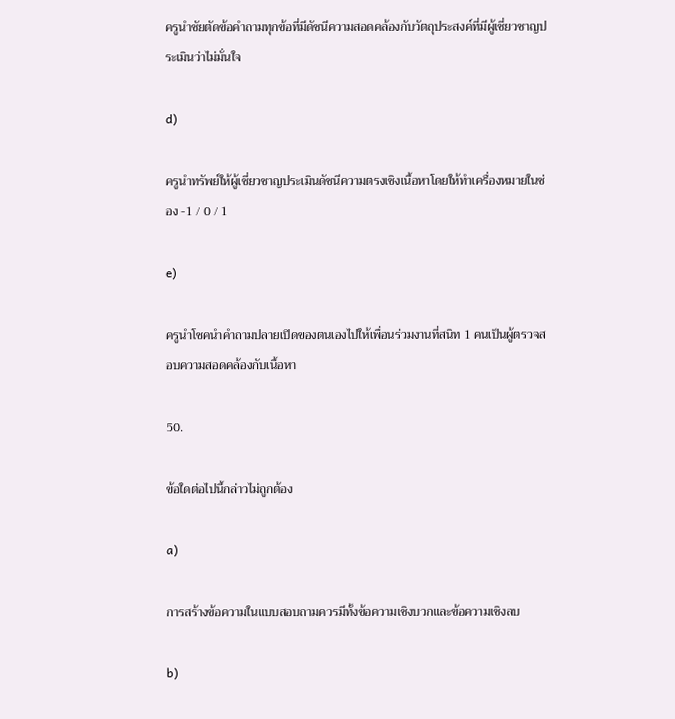ครูนำชัยตัดข้อคำถามทุกข้อที่มีดัชนีความสอดคล้องกับวัตถุประสงค์ที่มีผู้เชี่ยวชาญประเมินว่าไม่มั่นใจ

d)

ครูนำทรัพย์ให้ผู้เชี่ยวชาญประเมินดัชนีความตรงเชิงเนื้อหาโดยให้ทำเครื่องหมายในช่อง -1 / 0 / 1

e)

ครูนำโชคนำคำถามปลายเปิดของตนเองไปให้เพื่อนร่วมงานที่สนิท 1 คนเป็นผู้ตรวจสอบความสอดคล้องกับเนื้อหา

50.

ข้อใดต่อไปนี้กล่าวไม่ถูกต้อง

a)

การสร้างข้อความในแบบสอบถามควรมีทั้งข้อความเชิงบวกและข้อความเชิงลบ

b)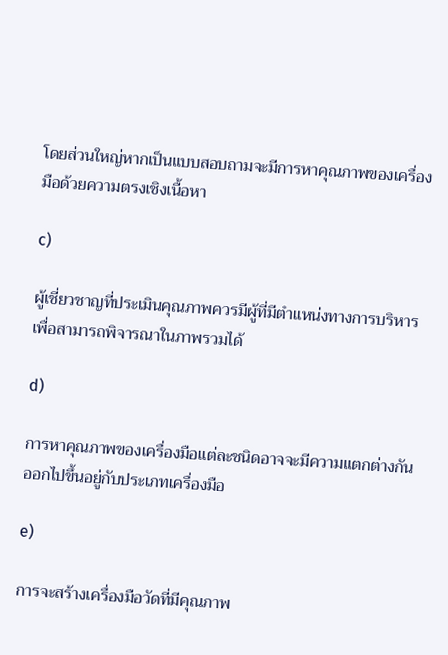โดยส่วนใหญ่หากเป็นแบบสอบถามจะมีการหาคุณภาพของเครื่องมือด้วยความตรงเชิงเนื้อหา

c)

ผู้เชี่ยวชาญที่ประเมินคุณภาพควรมีผู้ที่มีตำแหน่งทางการบริหารเพื่อสามารถพิจารณาในภาพรวมได้

d)

การหาคุณภาพของเครื่องมือแต่ละชนิดอาจจะมีความแตกต่างกันออกไปขึ้นอยู่กับประเภทเครื่องมือ

e)

การจะสร้างเครื่องมือวัดที่มีคุณภาพ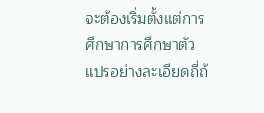จะต้องเริ่มตั้งแต่การศึกษาการศึกษาตัวแปรอย่างละเอียดถี่ถ้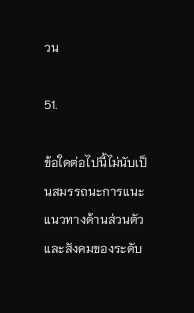วน

51.

ข้อใดต่อไปนี้ไม่นับเป็นสมรรถนะการแนะแนวทางด้านส่วนตัวและสังคมของระดับ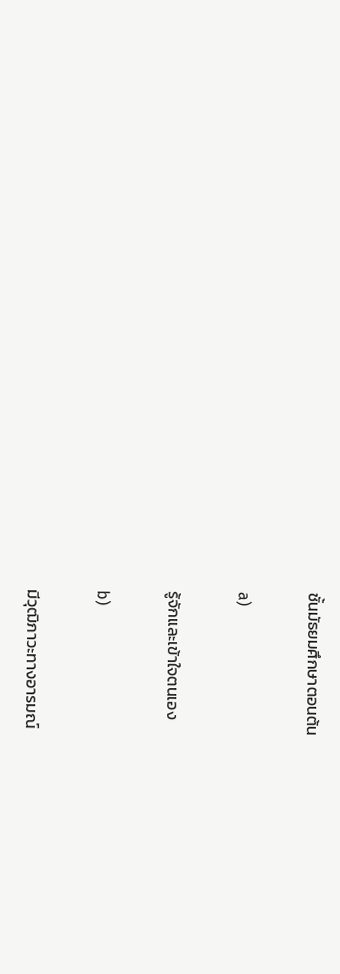ชั้นมัธยมศึกษาตอนต้น

a)

รู้จักและเข้าใจตนเอง

b)

มีวุฒิภาวะทางอารมณ์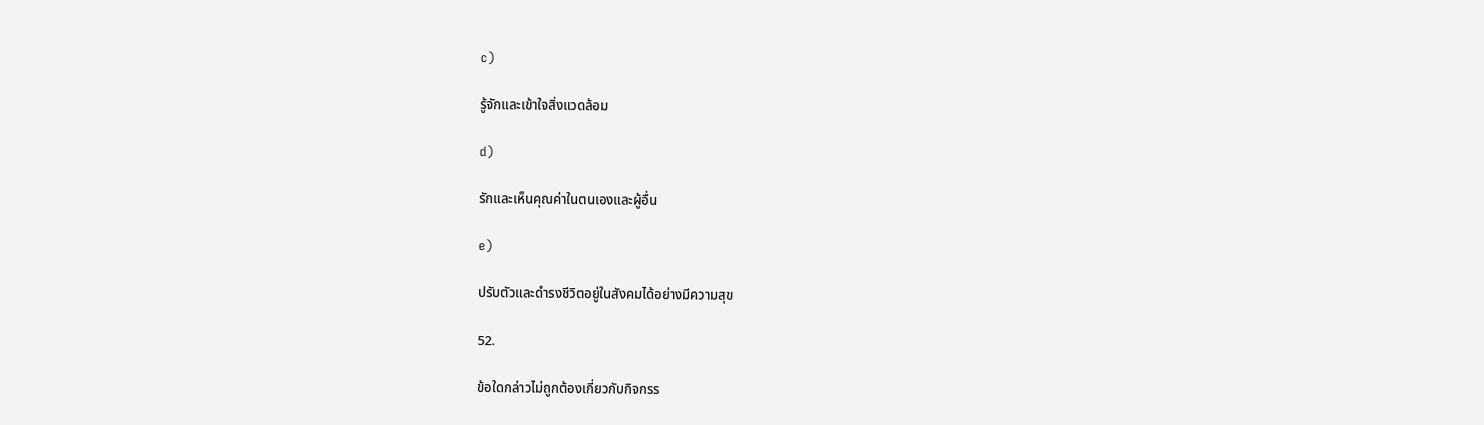c)

รู้จักและเข้าใจสิ่งแวดล้อม

d)

รักและเห็นคุณค่าในตนเองและผู้อื่น

e)

ปรับตัวและดำรงชีวิตอยู่ในสังคมได้อย่างมีความสุข

52.

ข้อใดกล่าวไม่ถูกต้องเกี่ยวกับกิจกรร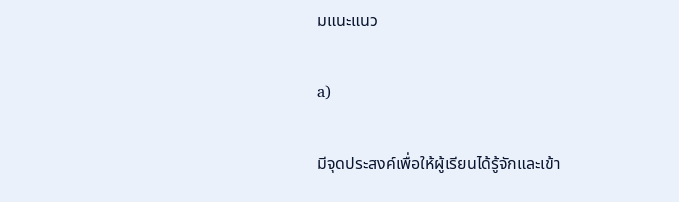มแนะแนว

a)

มีจุดประสงค์เพื่อให้ผู้เรียนได้รู้จักและเข้า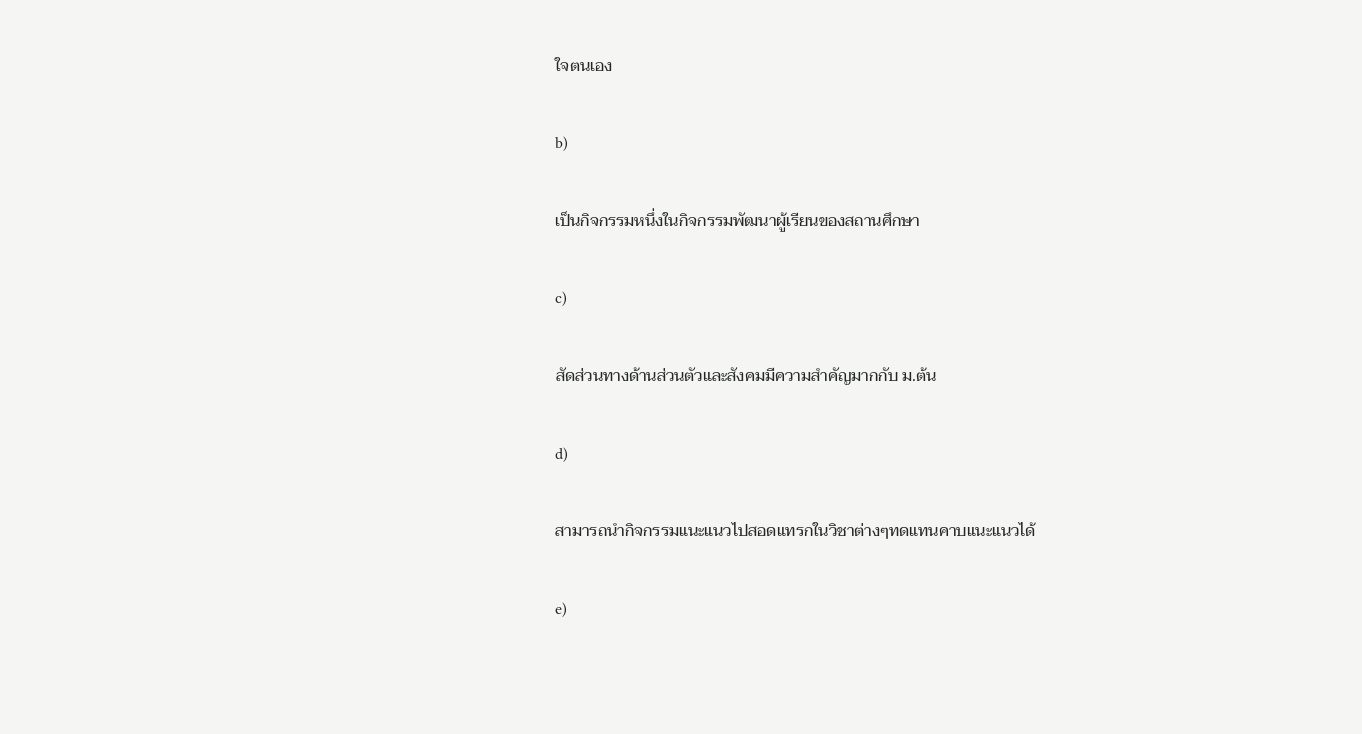ใจตนเอง

b)

เป็นกิจกรรมหนึ่งในกิจกรรมพัฒนาผู้เรียนของสถานศึกษา

c)

สัดส่วนทางด้านส่วนตัวและสังคมมีความสำคัญมากกับ ม.ต้น

d)

สามารถนำกิจกรรมแนะแนวไปสอดแทรกในวิชาต่างๆทดแทนคาบแนะแนวได้

e)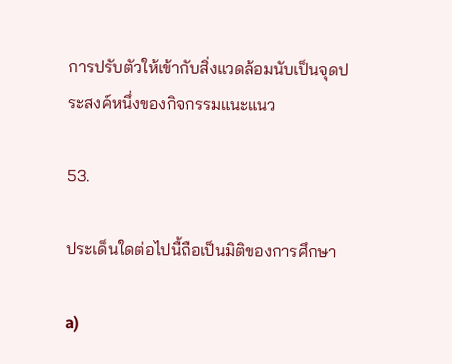การปรับตัวให้เข้ากับสิ่งแวดล้อมนับเป็นจุดประสงค์หนึ่งของกิจกรรมแนะแนว

53.

ประเด็นใดต่อไปนื้ถือเป็นมิติของการศึกษา

a)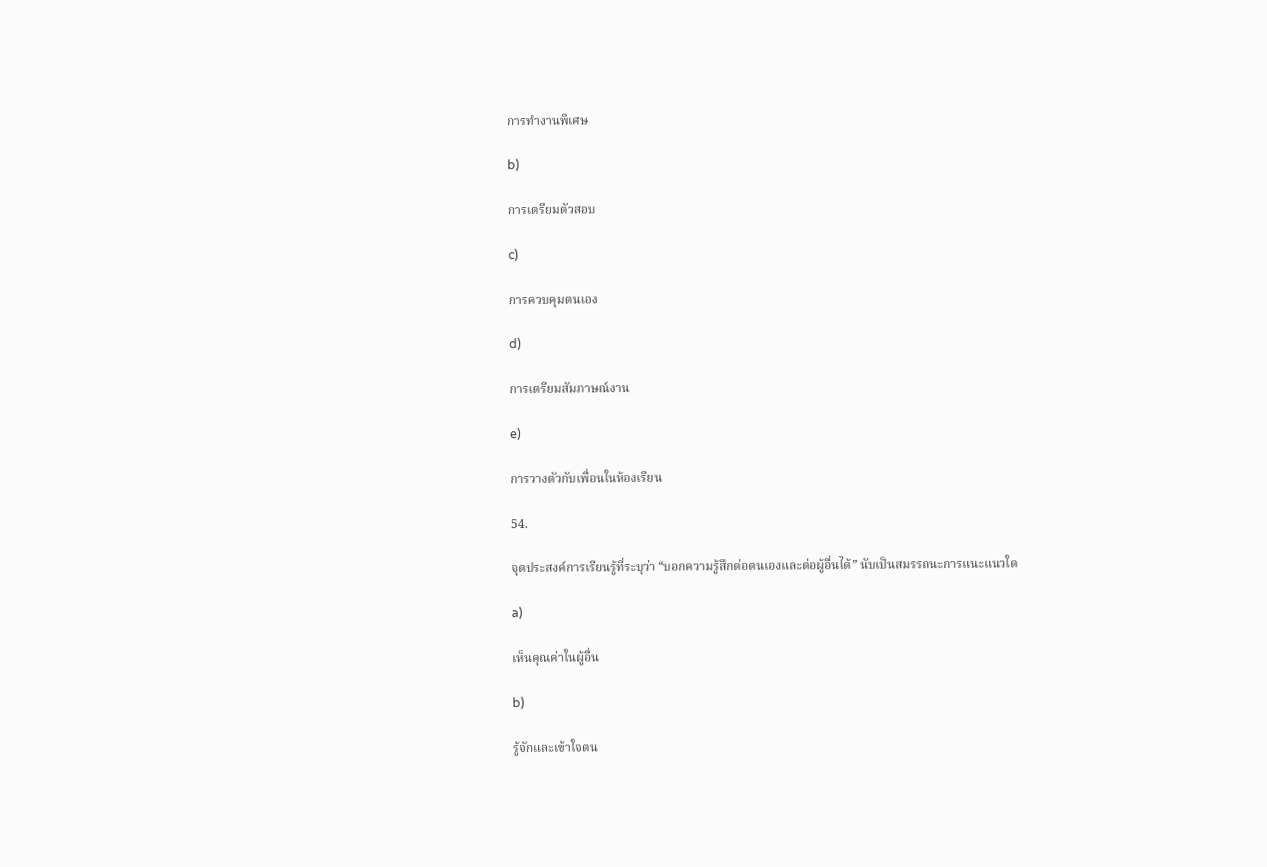การทำงานพิเศษ

b)

การเตรียมตัวสอบ

c)

การควบคุมตนเอง

d)

การเตรียมสัมภาษณ์งาน

e)

การวางตัวกับเพื่อนในห้องเรียน

54.

จุดประสงค์การเรียนรู้ที่ระบุว่า “บอกความรู้สึกต่อตนเองและต่อผู้อื่นได้” นับเป็นสมรรถนะการแนะแนวใด

a)

เห็นคุณค่าในผู้อื่น

b)

รู้จักและเข้าใจตน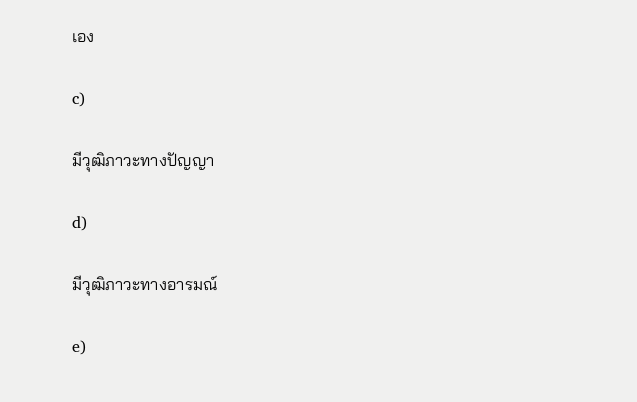เอง

c)

มีวุฒิภาวะทางปัญญา

d)

มีวุฒิภาวะทางอารมณ์

e)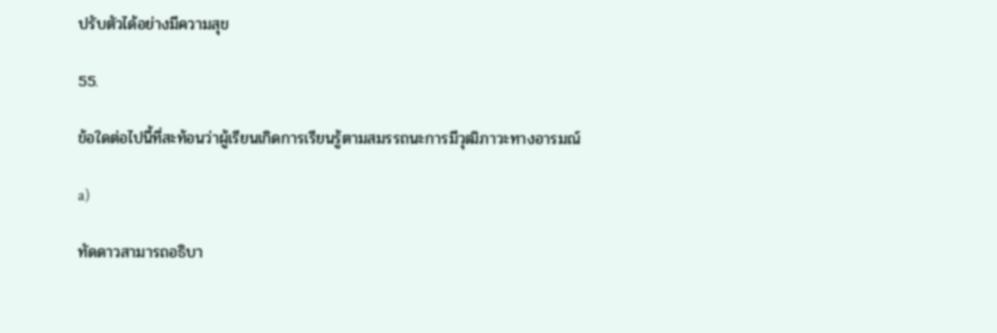ปรับตัวได้อย่างมีความสุข

55.

ข้อใดต่อไปนี้ที่สะท้อนว่าผู้เรียนเกิดการเรียนรู้ตามสมรรถนะการมีวุฒิภาวะทางอารมณ์

a)

ทัดดาวสามารถอธิบา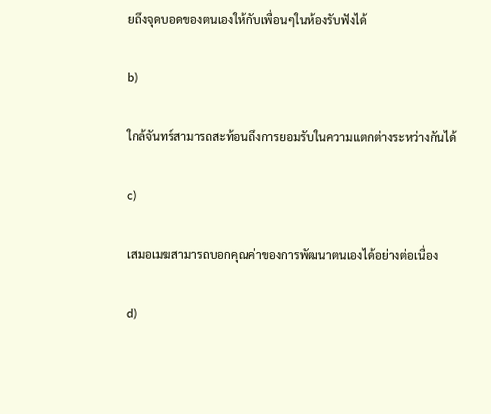ยถึงจุดบอดของตนเองให้กับเพื่อนๆในห้องรับฟังได้

b)

ใกล้จันทร์สามารถสะท้อนถึงการยอมรับในความแตกต่างระหว่างกันได้

c)

เสมอเมฆสามารถบอกคุณค่าของการพัฒนาตนเองได้อย่างต่อเนื่อง

d)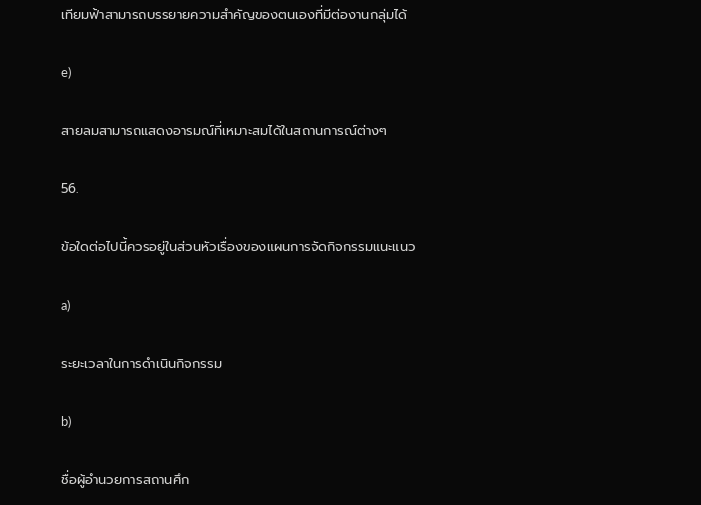เทียมฟ้าสามารถบรรยายความสำคัญของตนเองที่มีต่องานกลุ่มได้

e)

สายลมสามารถแสดงอารมณ์ที่เหมาะสมได้ในสถานการณ์ต่างๆ

56.

ข้อใดต่อไปนี้ควรอยู่ในส่วนหัวเรื่องของแผนการจัดกิจกรรมแนะแนว

a)

ระยะเวลาในการดำเนินกิจกรรม

b)

ชื่อผู้อำนวยการสถานศึก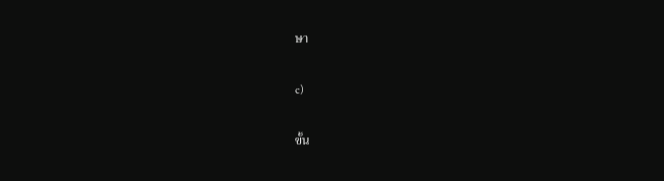ษา

c)

ขั้น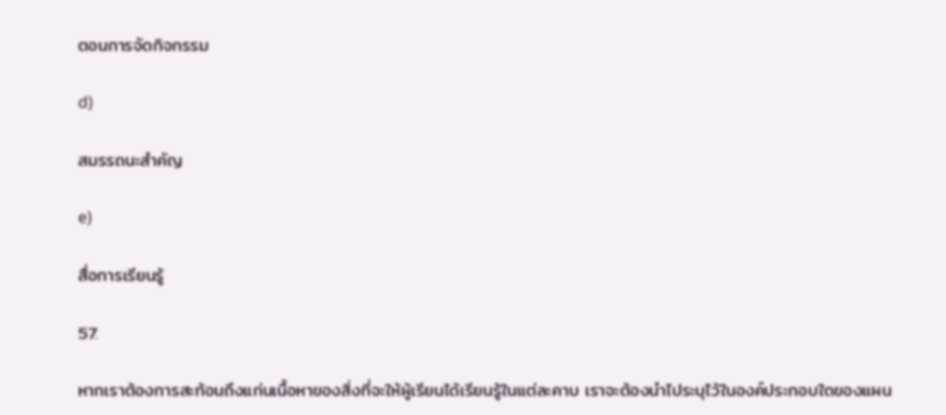ตอนการจัดกิจกรรม

d)

สมรรถนะสำคัญ

e)

สื่อการเรียนรู้

57.

หากเราต้องการสะท้อนถึงแก่นเนื้อหาของสิ่งที่จะให้ผู้เรียนได้เรียนรู้ในแต่ละคาบ เราจะต้องนำไประบุไว้ในองค์ประกอบใดของแผน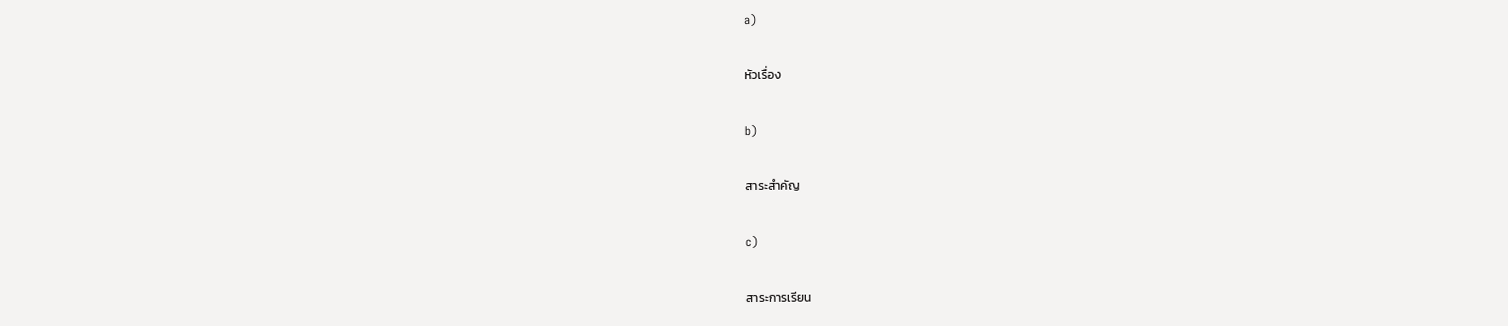a)

หัวเรื่อง

b)

สาระสำคัญ

c)

สาระการเรียน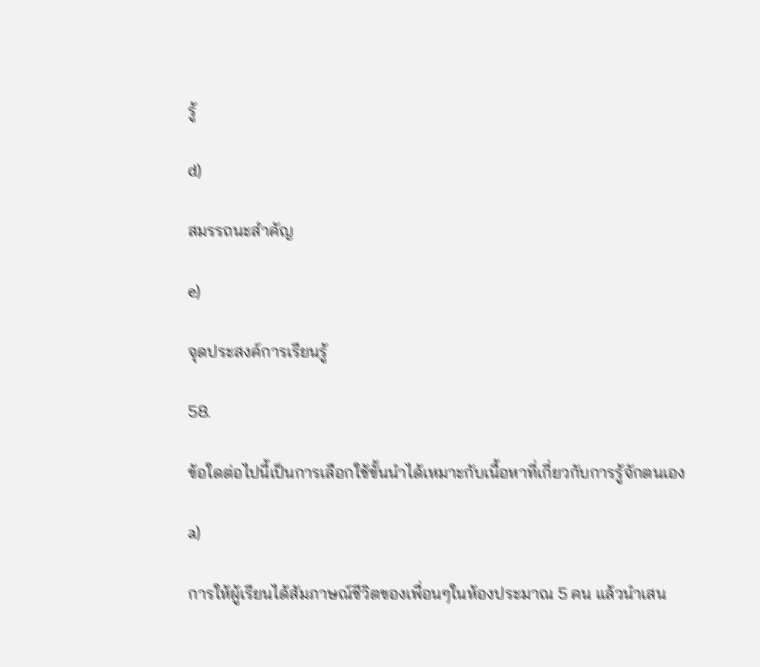รู้

d)

สมรรถนะสำคัญ

e)

จุดประสงค์การเรียนรู้

58.

ข้อใดต่อไปนี้เป็นการเลือกใช้ขั้นนำได้เหมาะกับเนื้อหาที่เกี่ยวกับการรู้จักตนเอง

a)

การให้ผู้เรียนได้สัมภาษณ์ชีวิตของเพื่อนๆในห้องประมาณ 5 คน แล้วนำเสน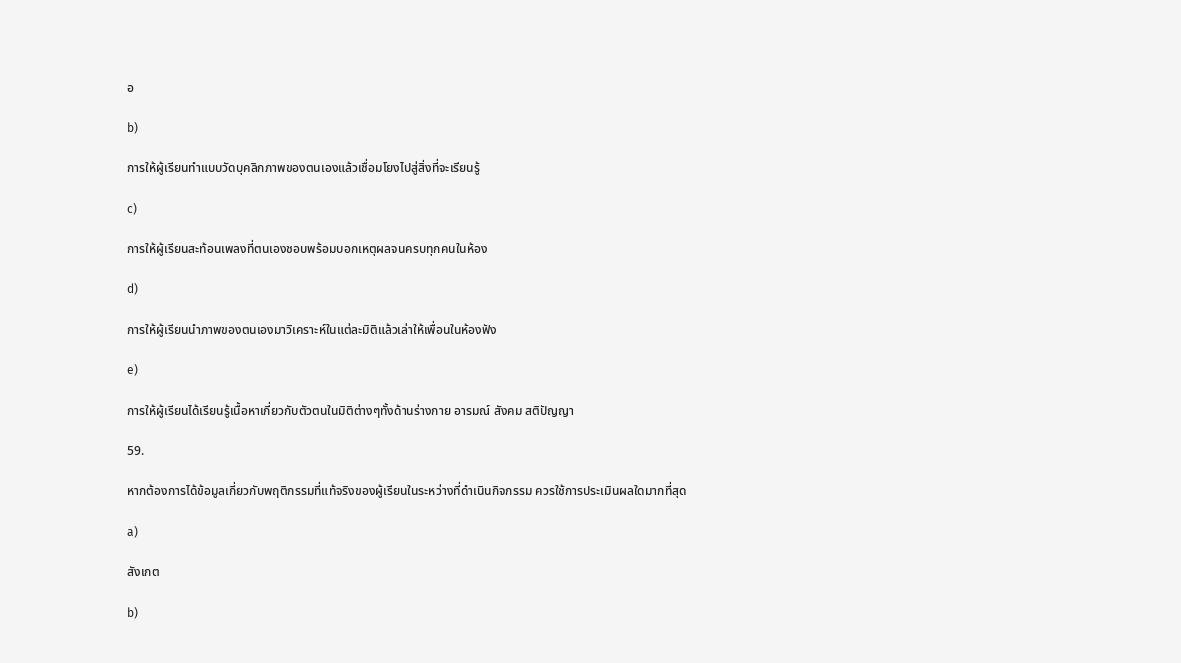อ

b)

การให้ผู้เรียนทำแบบวัดบุคลิกภาพของตนเองแล้วเชื่อมโยงไปสู่สิ่งที่จะเรียนรู้

c)

การให้ผู้เรียนสะท้อนเพลงที่ตนเองชอบพร้อมบอกเหตุผลจนครบทุกคนในห้อง

d)

การให้ผู้เรียนนำภาพของตนเองมาวิเคราะห์ในแต่ละมิติแล้วเล่าให้เพื่อนในห้องฟัง

e)

การให้ผู้เรียนได้เรียนรู้เนื้อหาเกี่ยวกับตัวตนในมิติต่างๆทั้งด้านร่างกาย อารมณ์ สังคม สติปัญญา

59.

หากต้องการได้ข้อมูลเกี่ยวกับพฤติกรรมที่แท้จริงของผู้เรียนในระหว่างที่ดำเนินกิจกรรม ควรใช้การประเมินผลใดมากที่สุด

a)

สังเกต

b)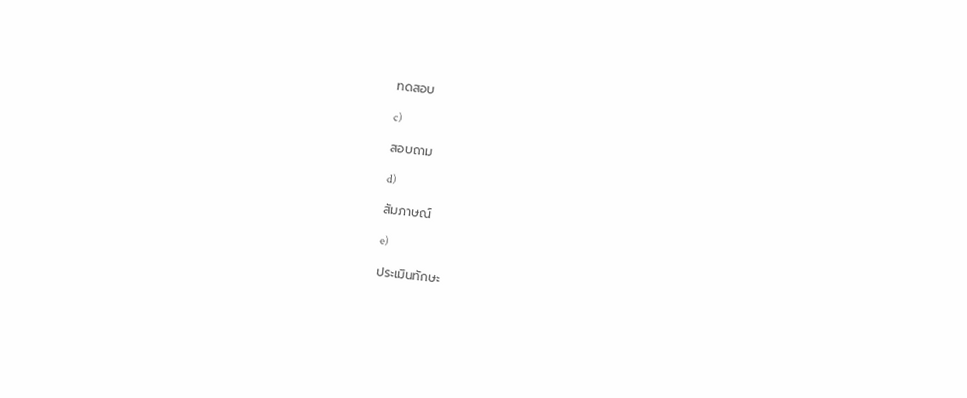ทดสอบ

c)

สอบถาม

d)

สัมภาษณ์

e)

ประเมินทักษะ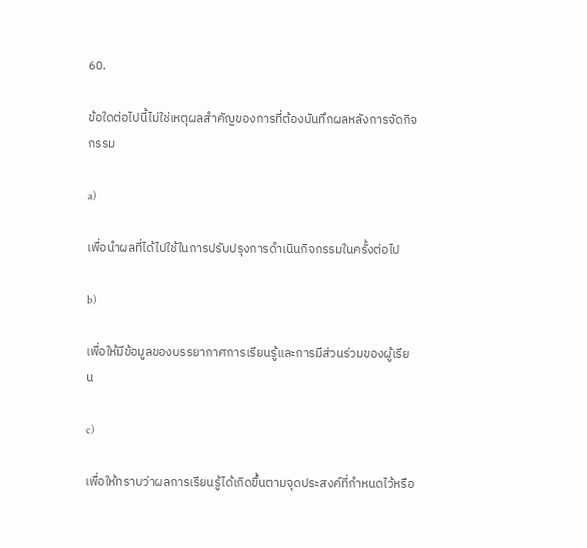60.

ข้อใดต่อไปนี้ไม่ใช่เหตุผลสำคัญของการที่ต้องบันทึกผลหลังการจัดกิจกรรม

a)

เพื่อนำผลที่ได้ไปใช้ในการปรับปรุงการดำเนินกิจกรรมในครั้งต่อไป

b)

เพื่อให้มีข้อมูลของบรรยากาศการเรียนรู้และการมีส่วนร่วมของผู้เรียน

c)

เพื่อให้ทราบว่าผลการเรียนรู้ได้เกิดขึ้นตามจุดประสงค์ที่กำหนดไว้หรือ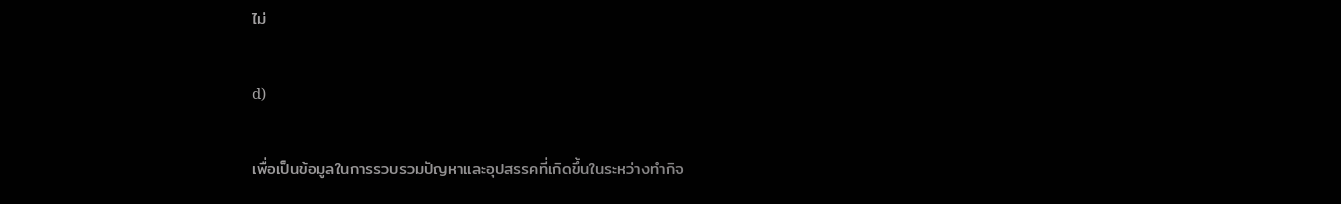ไม่

d)

เพื่อเป็นข้อมูลในการรวบรวมปัญหาและอุปสรรคที่เกิดขึ้นในระหว่างทำกิจ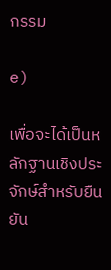กรรม

e)

เพื่อจะได้เป็นหลักฐานเชิงประจักษ์สำหรับยืนยัน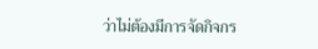ว่าไม่ต้องมีการจัดกิจกร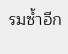รมซ้ำอีก